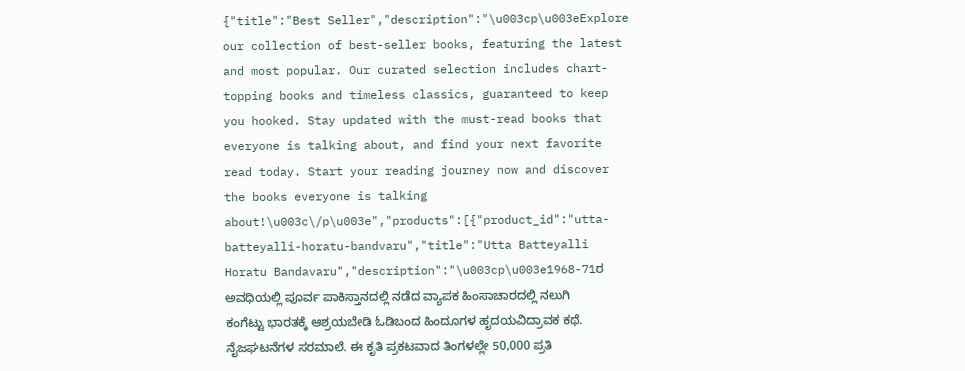{"title":"Best Seller","description":"\u003cp\u003eExplore our collection of best-seller books, featuring the latest and most popular. Our curated selection includes chart-topping books and timeless classics, guaranteed to keep you hooked. Stay updated with the must-read books that everyone is talking about, and find your next favorite read today. Start your reading journey now and discover the books everyone is talking about!\u003c\/p\u003e","products":[{"product_id":"utta-batteyalli-horatu-bandvaru","title":"Utta Batteyalli Horatu Bandavaru","description":"\u003cp\u003e1968-71ರ ಅವಧಿಯಲ್ಲಿ ಪೂರ್ವ ಪಾಕಿಸ್ತಾನದಲ್ಲಿ ನಡೆದ ವ್ಯಾಪಕ ಹಿಂಸಾಚಾರದಲ್ಲಿ ನಲುಗಿ ಕಂಗೆಟ್ಟು ಭಾರತಕ್ಕೆ ಆಶ್ರಯಬೇಡಿ ಓಡಿಬಂದ ಹಿಂದೂಗಳ ಹೃದಯವಿದ್ರಾವಕ ಕಥೆ. ನೈಜಘಟನೆಗಳ ಸರಮಾಲೆ. ಈ ಕೃತಿ ಪ್ರಕಟವಾದ ತಿಂಗಳಲ್ಲೇ 50,000 ಪ್ರತಿ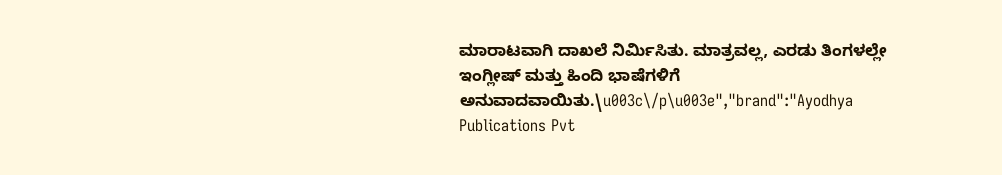ಮಾರಾಟವಾಗಿ ದಾಖಲೆ ನಿರ್ಮಿಸಿತು. ಮಾತ್ರವಲ್ಲ, ಎರಡು ತಿಂಗಳಲ್ಲೇ ಇಂಗ್ಲೀಷ್ ಮತ್ತು ಹಿಂದಿ ಭಾಷೆಗಳಿಗೆ ಅನುವಾದವಾಯಿತು.\u003c\/p\u003e","brand":"Ayodhya Publications Pvt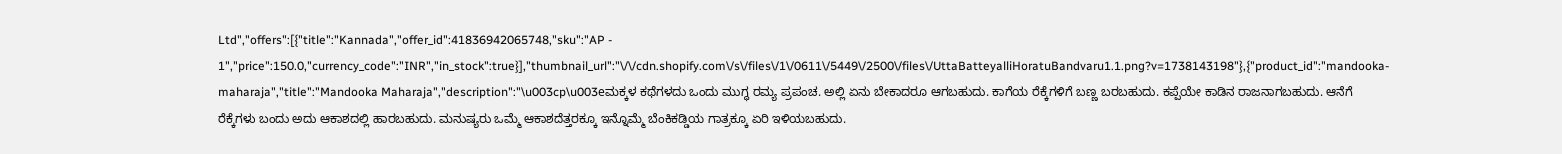Ltd","offers":[{"title":"Kannada","offer_id":41836942065748,"sku":"AP - 1","price":150.0,"currency_code":"INR","in_stock":true}],"thumbnail_url":"\/\/cdn.shopify.com\/s\/files\/1\/0611\/5449\/2500\/files\/UttaBatteyalliHoratuBandvaru1.1.png?v=1738143198"},{"product_id":"mandooka-maharaja","title":"Mandooka Maharaja","description":"\u003cp\u003eಮಕ್ಕಳ ಕಥೆಗಳದು ಒಂದು ಮುಗ್ಧ ರಮ್ಯ ಪ್ರಪಂಚ. ಅಲ್ಲಿ ಏನು ಬೇಕಾದರೂ ಆಗಬಹುದು. ಕಾಗೆಯ ರೆಕ್ಕೆಗಳಿಗೆ ಬಣ್ಣ ಬರಬಹುದು. ಕಪ್ಪೆಯೇ ಕಾಡಿನ ರಾಜನಾಗಬಹುದು. ಆನೆಗೆ ರೆಕ್ಕೆಗಳು ಬಂದು ಅದು ಆಕಾಶದಲ್ಲಿ ಹಾರಬಹುದು. ಮನುಷ್ಯರು ಒಮ್ಮೆ ಆಕಾಶದೆತ್ತರಕ್ಕೂ ಇನ್ನೊಮ್ಮೆ ಬೆಂಕಿಕಡ್ಡಿಯ ಗಾತ್ರಕ್ಕೂ ಏರಿ ಇಳಿಯಬಹುದು.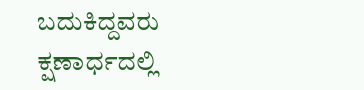ಬದುಕಿದ್ದವರು ಕ್ಷಣಾರ್ಧದಲ್ಲಿ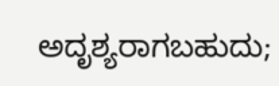ಅದೃಶ್ಯರಾಗಬಹುದು;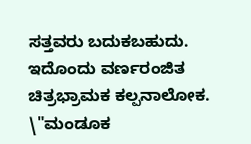ಸತ್ತವರು ಬದುಕಬಹುದು. ಇದೊಂದು ವರ್ಣರಂಜಿತ ಚಿತ್ರಭ್ರಾಮಕ ಕಲ್ಪನಾಲೋಕ. \"ಮಂಡೂಕ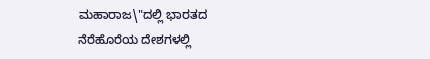ಮಹಾರಾಜ\"ದಲ್ಲಿ ಭಾರತದ ನೆರೆಹೊರೆಯ ದೇಶಗಳಲ್ಲಿ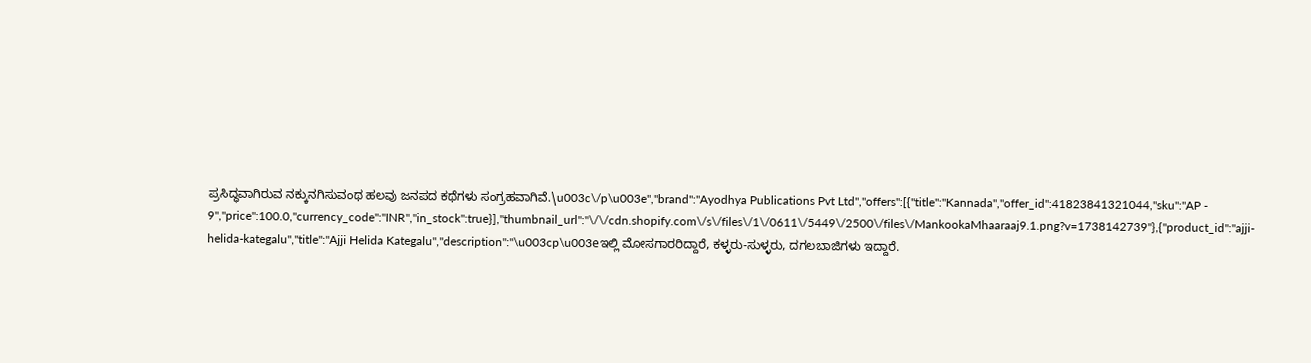ಪ್ರಸಿದ್ಧವಾಗಿರುವ ನಕ್ಕುನಗಿಸುವಂಥ ಹಲವು ಜನಪದ ಕಥೆಗಳು ಸಂಗ್ರಹವಾಗಿವೆ.\u003c\/p\u003e","brand":"Ayodhya Publications Pvt Ltd","offers":[{"title":"Kannada","offer_id":41823841321044,"sku":"AP - 9","price":100.0,"currency_code":"INR","in_stock":true}],"thumbnail_url":"\/\/cdn.shopify.com\/s\/files\/1\/0611\/5449\/2500\/files\/MankookaMhaaraaj9.1.png?v=1738142739"},{"product_id":"ajji-helida-kategalu","title":"Ajji Helida Kategalu","description":"\u003cp\u003eಇಲ್ಲಿ ಮೋಸಗಾರರಿದ್ದಾರೆ, ಕಳ್ಳರು-ಸುಳ್ಳರು, ದಗಲಬಾಜಿಗಳು ಇದ್ದಾರೆ.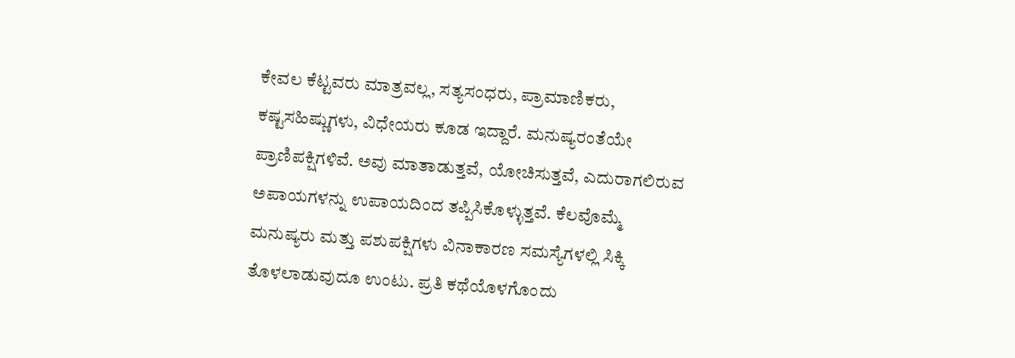ಕೇವಲ ಕೆಟ್ಟವರು ಮಾತ್ರವಲ್ಲ, ಸತ್ಯಸಂಧರು, ಪ್ರಾಮಾಣಿಕರು, ಕಷ್ಟಸಹಿಷ್ಣುಗಳು, ವಿಧೇಯರು ಕೂಡ ಇದ್ದಾರೆ. ಮನುಷ್ಯರಂತೆಯೇ ಪ್ರಾಣಿಪಕ್ಷಿಗಳಿವೆ. ಅವು ಮಾತಾಡುತ್ತವೆ, ಯೋಚಿಸುತ್ತವೆ, ಎದುರಾಗಲಿರುವ ಅಪಾಯಗಳನ್ನು ಉಪಾಯದಿಂದ ತಪ್ಪಿಸಿಕೊಳ್ಳುತ್ತವೆ. ಕೆಲವೊಮ್ಮೆ ಮನುಷ್ಯರು ಮತ್ತು ಪಶುಪಕ್ಷಿಗಳು ವಿನಾಕಾರಣ ಸಮಸ್ಯೆಗಳಲ್ಲಿ ಸಿಕ್ಕಿ ತೊಳಲಾಡುವುದೂ ಉಂಟು. ಪ್ರತಿ ಕಥೆಯೊಳಗೊಂದು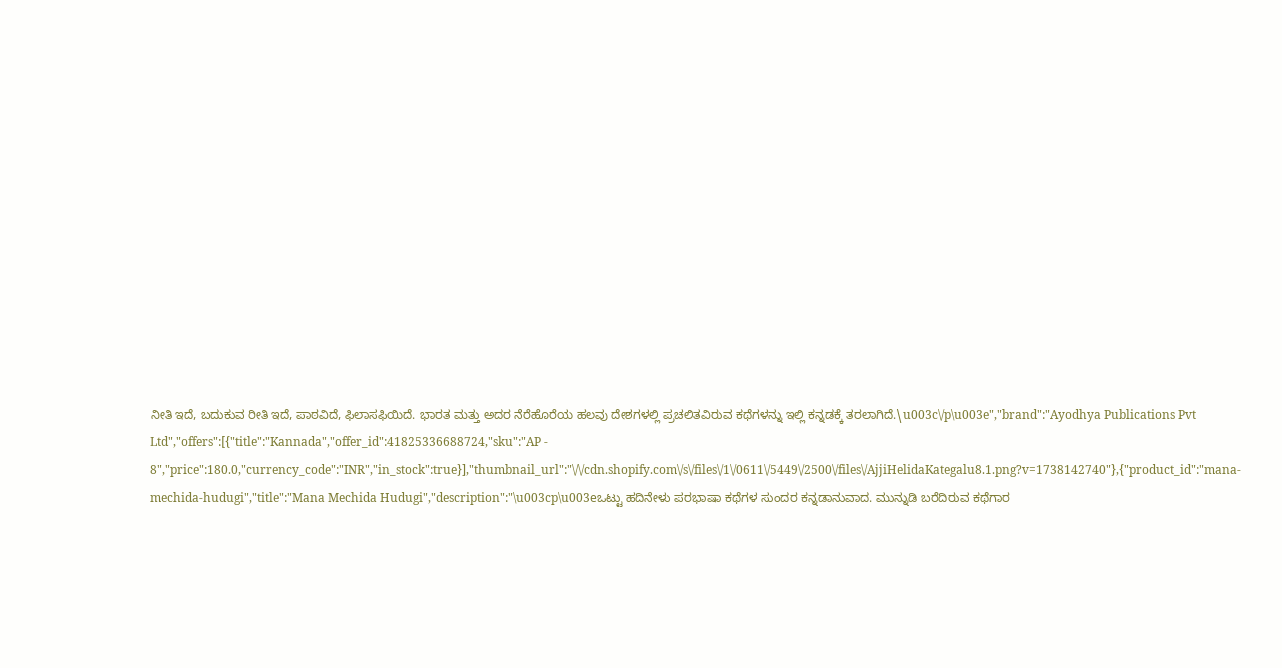ನೀತಿ ಇದೆ, ಬದುಕುವ ರೀತಿ ಇದೆ, ಪಾಠವಿದೆ, ಫಿಲಾಸಫಿಯಿದೆ. ಭಾರತ ಮತ್ತು ಅದರ ನೆರೆಹೊರೆಯ ಹಲವು ದೇಶಗಳಲ್ಲಿ ಪ್ರಚಲಿತವಿರುವ ಕಥೆಗಳನ್ನು ಇಲ್ಲಿ ಕನ್ನಡಕ್ಕೆ ತರಲಾಗಿದೆ.\u003c\/p\u003e","brand":"Ayodhya Publications Pvt Ltd","offers":[{"title":"Kannada","offer_id":41825336688724,"sku":"AP - 8","price":180.0,"currency_code":"INR","in_stock":true}],"thumbnail_url":"\/\/cdn.shopify.com\/s\/files\/1\/0611\/5449\/2500\/files\/AjjiHelidaKategalu8.1.png?v=1738142740"},{"product_id":"mana-mechida-hudugi","title":"Mana Mechida Hudugi","description":"\u003cp\u003eಒಟ್ಟು ಹದಿನೇಳು ಪರಭಾಷಾ ಕಥೆಗಳ ಸುಂದರ ಕನ್ನಡಾನುವಾದ. ಮುನ್ನುಡಿ ಬರೆದಿರುವ ಕಥೆಗಾರ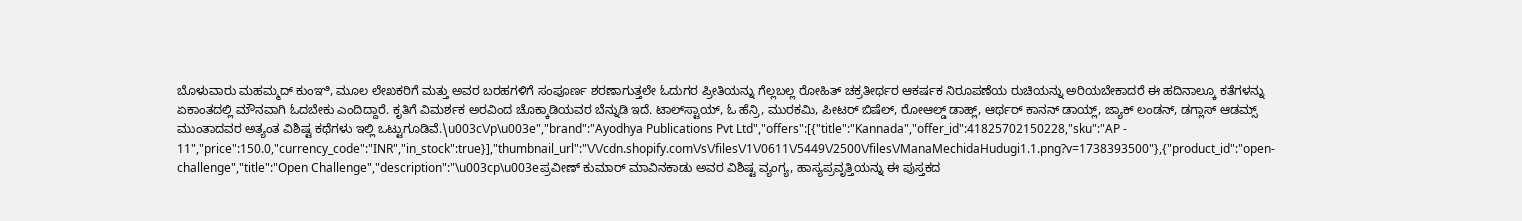ಬೊಳುವಾರು ಮಹಮ್ಮದ್ ಕುಂಞಿ, ಮೂಲ ಲೇಖಕರಿಗೆ ಮತ್ತು ಅವರ ಬರಹಗಳಿಗೆ ಸಂಪೂರ್ಣ ಶರಣಾಗುತ್ತಲೇ ಓದುಗರ ಪ್ರೀತಿಯನ್ನು ಗೆಲ್ಲಬಲ್ಲ ರೋಹಿತ್ ಚಕ್ರತೀರ್ಥರ ಆಕರ್ಷಕ ನಿರೂಪಣೆಯ ರುಚಿಯನ್ನು ಅರಿಯಬೇಕಾದರೆ ಈ ಹದಿನಾಲ್ಕೂ ಕತೆಗಳನ್ನು ಏಕಾಂತದಲ್ಲಿ ಮೌನವಾಗಿ ಓದಬೇಕು ಎಂದಿದ್ದಾರೆ. ಕೃತಿಗೆ ವಿಮರ್ಶಕ ಅರವಿಂದ ಚೊಕ್ಕಾಡಿಯವರ ಬೆನ್ನುಡಿ ಇದೆ. ಟಾಲ್‌ಸ್ಟಾಯ್, ಓ ಹೆನ್ರಿ, ಮುರಕಮಿ, ಪೀಟರ್ ಬಿಷೆಲ್, ರೋಆಲ್ಡ್ ಡಾಹ್ಲ್, ಆರ್ಥರ್ ಕಾನನ್ ಡಾಯ್ಲ್, ಜ್ಯಾಕ್ ಲಂಡನ್, ಡಗ್ಲಾಸ್ ಆಡಮ್ಸ್ ಮುಂತಾದವರ ಅತ್ಯಂತ ವಿಶಿಷ್ಟ ಕಥೆಗಳು ಇಲ್ಲಿ ಒಟ್ಟುಗೂಡಿವೆ.\u003c\/p\u003e","brand":"Ayodhya Publications Pvt Ltd","offers":[{"title":"Kannada","offer_id":41825702150228,"sku":"AP - 11","price":150.0,"currency_code":"INR","in_stock":true}],"thumbnail_url":"\/\/cdn.shopify.com\/s\/files\/1\/0611\/5449\/2500\/files\/ManaMechidaHudugi1.1.png?v=1738393500"},{"product_id":"open-challenge","title":"Open Challenge","description":"\u003cp\u003eಪ್ರವೀಣ್ ಕುಮಾರ್ ಮಾವಿನಕಾಡು ಅವರ ವಿಶಿಷ್ಟ ವ್ಯಂಗ್ಯ, ಹಾಸ್ಯಪ್ರವೃತ್ತಿಯನ್ನು ಈ ಪುಸ್ತಕದ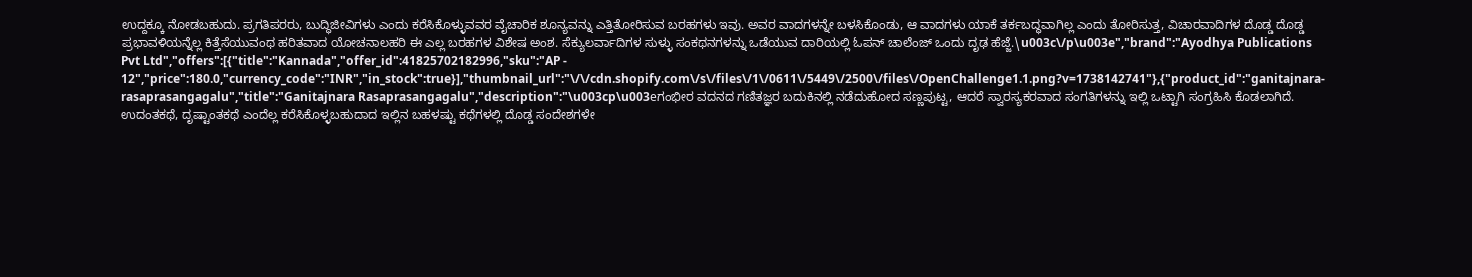ಉದ್ದಕ್ಕೂ ನೋಡಬಹುದು. ಪ್ರಗತಿಪರರು, ಬುದ್ಧಿಜೀವಿಗಳು ಎಂದು ಕರೆಸಿಕೊಳ್ಳುವವರ ವೈಚಾರಿಕ ಶೂನ್ಯವನ್ನು ಎತ್ತಿತೋರಿಸುವ ಬರಹಗಳು ಇವು. ಅವರ ವಾದಗಳನ್ನೇ ಬಳಸಿಕೊಂಡು, ಆ ವಾದಗಳು ಯಾಕೆ ತರ್ಕಬದ್ಧವಾಗಿಲ್ಲ ಎಂದು ತೋರಿಸುತ್ತ, ವಿಚಾರವಾದಿಗಳ ದೊಡ್ಡ ದೊಡ್ಡ ಪ್ರಭಾವಳಿಯನ್ನೆಲ್ಲ ಕಿತ್ತೆಸೆಯುವಂಥ ಹರಿತವಾದ ಯೋಚನಾಲಹರಿ ಈ ಎಲ್ಲ ಬರಹಗಳ ವಿಶೇಷ ಅಂಶ. ಸೆಕ್ಯುಲರ್ವಾದಿಗಳ ಸುಳ್ಳು ಸಂಕಥನಗಳನ್ನು ಒಡೆಯುವ ದಾರಿಯಲ್ಲಿ ಓಪನ್ ಚಾಲೆಂಜ್ ಒಂದು ದೃಢ ಹೆಜ್ಜೆ.\u003c\/p\u003e","brand":"Ayodhya Publications Pvt Ltd","offers":[{"title":"Kannada","offer_id":41825702182996,"sku":"AP - 12","price":180.0,"currency_code":"INR","in_stock":true}],"thumbnail_url":"\/\/cdn.shopify.com\/s\/files\/1\/0611\/5449\/2500\/files\/OpenChallenge1.1.png?v=1738142741"},{"product_id":"ganitajnara-rasaprasangagalu","title":"Ganitajnara Rasaprasangagalu","description":"\u003cp\u003eಗಂಭೀರ ವದನದ ಗಣಿತಜ್ಞರ ಬದುಕಿನಲ್ಲಿ ನಡೆದುಹೋದ ಸಣ್ಣಪುಟ್ಟ, ಆದರೆ ಸ್ವಾರಸ್ಯಕರವಾದ ಸಂಗತಿಗಳನ್ನು ಇಲ್ಲಿ ಒಟ್ಟಾಗಿ ಸಂಗ್ರಹಿಸಿ ಕೊಡಲಾಗಿದೆ. ಉದಂತಕಥೆ, ದೃಷ್ಟಾಂತಕಥೆ ಎಂದೆಲ್ಲ ಕರೆಸಿಕೊಳ್ಳಬಹುದಾದ ಇಲ್ಲಿನ ಬಹಳಷ್ಟು ಕಥೆಗಳಲ್ಲಿ ದೊಡ್ಡ ಸಂದೇಶಗಳೇ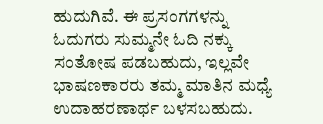ಹುದುಗಿವೆ. ಈ ಪ್ರಸಂಗಗಳನ್ನು ಓದುಗರು ಸುಮ್ಮನೇ ಓದಿ ನಕ್ಕು ಸಂತೋಷ ಪಡಬಹುದು, ಇಲ್ಲವೇ ಭಾಷಣಕಾರರು ತಮ್ಮ ಮಾತಿನ ಮಧ್ಯೆ ಉದಾಹರಣಾರ್ಥ ಬಳಸಬಹುದು.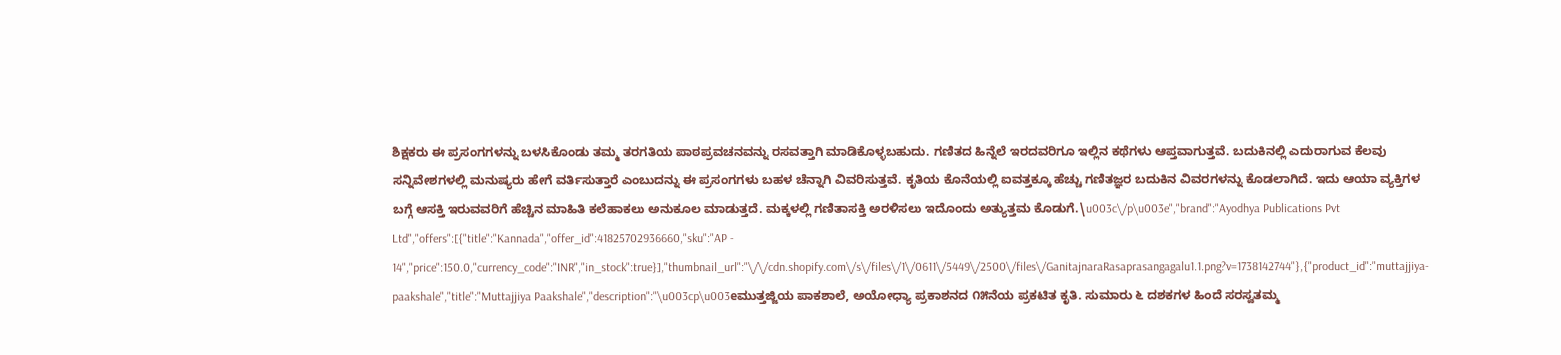ಶಿಕ್ಷಕರು ಈ ಪ್ರಸಂಗಗಳನ್ನು ಬಳಸಿಕೊಂಡು ತಮ್ಮ ತರಗತಿಯ ಪಾಠಪ್ರವಚನವನ್ನು ರಸವತ್ತಾಗಿ ಮಾಡಿಕೊಳ್ಳಬಹುದು. ಗಣಿತದ ಹಿನ್ನೆಲೆ ಇರದವರಿಗೂ ಇಲ್ಲಿನ ಕಥೆಗಳು ಆಪ್ತವಾಗುತ್ತವೆ. ಬದುಕಿನಲ್ಲಿ ಎದುರಾಗುವ ಕೆಲವು ಸನ್ನಿವೇಶಗಳಲ್ಲಿ ಮನುಷ್ಯರು ಹೇಗೆ ವರ್ತಿಸುತ್ತಾರೆ ಎಂಬುದನ್ನು ಈ ಪ್ರಸಂಗಗಳು ಬಹಳ ಚೆನ್ನಾಗಿ ವಿವರಿಸುತ್ತವೆ. ಕೃತಿಯ ಕೊನೆಯಲ್ಲಿ ಐವತ್ತಕ್ಕೂ ಹೆಚ್ಚು ಗಣಿತಜ್ಞರ ಬದುಕಿನ ವಿವರಗಳನ್ನು ಕೊಡಲಾಗಿದೆ. ಇದು ಆಯಾ ವ್ಯಕ್ತಿಗಳ ಬಗ್ಗೆ ಆಸಕ್ತಿ ಇರುವವರಿಗೆ ಹೆಚ್ಚಿನ ಮಾಹಿತಿ ಕಲೆಹಾಕಲು ಅನುಕೂಲ ಮಾಡುತ್ತದೆ. ಮಕ್ಕಳಲ್ಲಿ ಗಣಿತಾಸಕ್ತಿ ಅರಳಿಸಲು ಇದೊಂದು ಅತ್ಯುತ್ತಮ ಕೊಡುಗೆ.\u003c\/p\u003e","brand":"Ayodhya Publications Pvt Ltd","offers":[{"title":"Kannada","offer_id":41825702936660,"sku":"AP - 14","price":150.0,"currency_code":"INR","in_stock":true}],"thumbnail_url":"\/\/cdn.shopify.com\/s\/files\/1\/0611\/5449\/2500\/files\/GanitajnaraRasaprasangagalu1.1.png?v=1738142744"},{"product_id":"muttajjiya-paakshale","title":"Muttajjiya Paakshale","description":"\u003cp\u003eಮುತ್ತಜ್ಜಿಯ ಪಾಕಶಾಲೆ, ಅಯೋಧ್ಯಾ ಪ್ರಕಾಶನದ ೧೫ನೆಯ ಪ್ರಕಟಿತ ಕೃತಿ. ಸುಮಾರು ೬ ದಶಕಗಳ ಹಿಂದೆ ಸರಸ್ವತಮ್ಮ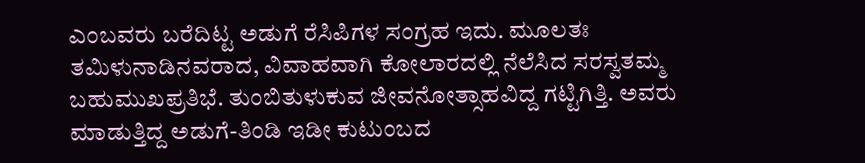ಎಂಬವರು ಬರೆದಿಟ್ಟ ಅಡುಗೆ ರೆಸಿಪಿಗಳ ಸಂಗ್ರಹ ಇದು. ಮೂಲತಃ ತಮಿಳುನಾಡಿನವರಾದ, ವಿವಾಹವಾಗಿ ಕೋಲಾರದಲ್ಲಿ ನೆಲೆಸಿದ ಸರಸ್ವತಮ್ಮ ಬಹುಮುಖಪ್ರತಿಭೆ. ತುಂಬಿತುಳುಕುವ ಜೀವನೋತ್ಸಾಹವಿದ್ದ ಗಟ್ಟಿಗಿತ್ತಿ. ಅವರು ಮಾಡುತ್ತಿದ್ದ ಅಡುಗೆ-ತಿಂಡಿ ಇಡೀ ಕುಟುಂಬದ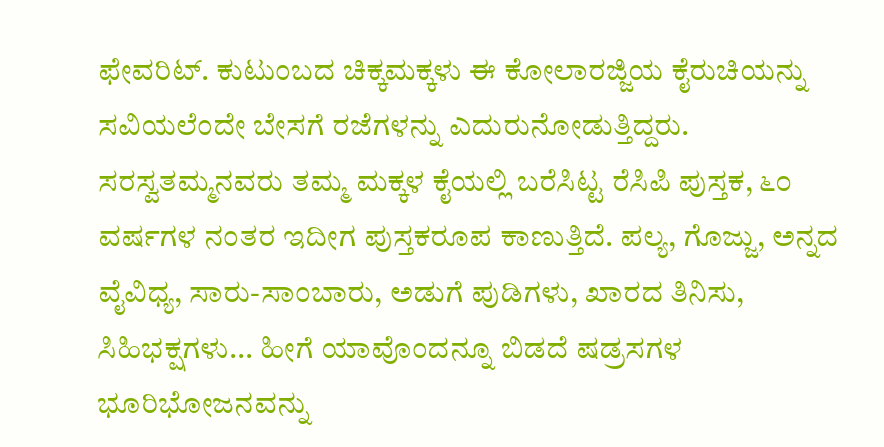ಫೇವರಿಟ್. ಕುಟುಂಬದ ಚಿಕ್ಕಮಕ್ಕಳು ಈ ಕೋಲಾರಜ್ಜಿಯ ಕೈರುಚಿಯನ್ನು ಸವಿಯಲೆಂದೇ ಬೇಸಗೆ ರಜೆಗಳನ್ನು ಎದುರುನೋಡುತ್ತಿದ್ದರು. ಸರಸ್ವತಮ್ಮನವರು ತಮ್ಮ ಮಕ್ಕಳ ಕೈಯಲ್ಲಿ ಬರೆಸಿಟ್ಟ ರೆಸಿಪಿ ಪುಸ್ತಕ, ೬೦ ವರ್ಷಗಳ ನಂತರ ಇದೀಗ ಪುಸ್ತಕರೂಪ ಕಾಣುತ್ತಿದೆ. ಪಲ್ಯ, ಗೊಜ್ಜು, ಅನ್ನದ ವೈವಿಧ್ಯ, ಸಾರು-ಸಾಂಬಾರು, ಅಡುಗೆ ಪುಡಿಗಳು, ಖಾರದ ತಿನಿಸು, ಸಿಹಿಭಕ್ಷಗಳು... ಹೀಗೆ ಯಾವೊಂದನ್ನೂ ಬಿಡದೆ ಷಡ್ರಸಗಳ ಭೂರಿಭೋಜನವನ್ನು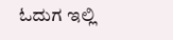ಓದುಗ ಇಲ್ಲಿ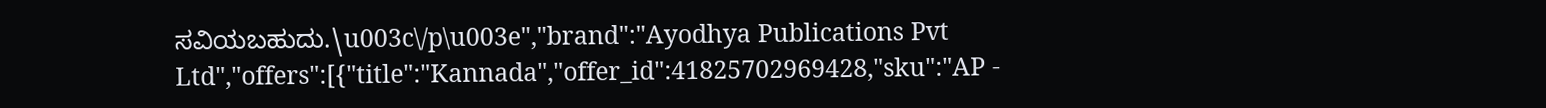ಸವಿಯಬಹುದು.\u003c\/p\u003e","brand":"Ayodhya Publications Pvt Ltd","offers":[{"title":"Kannada","offer_id":41825702969428,"sku":"AP -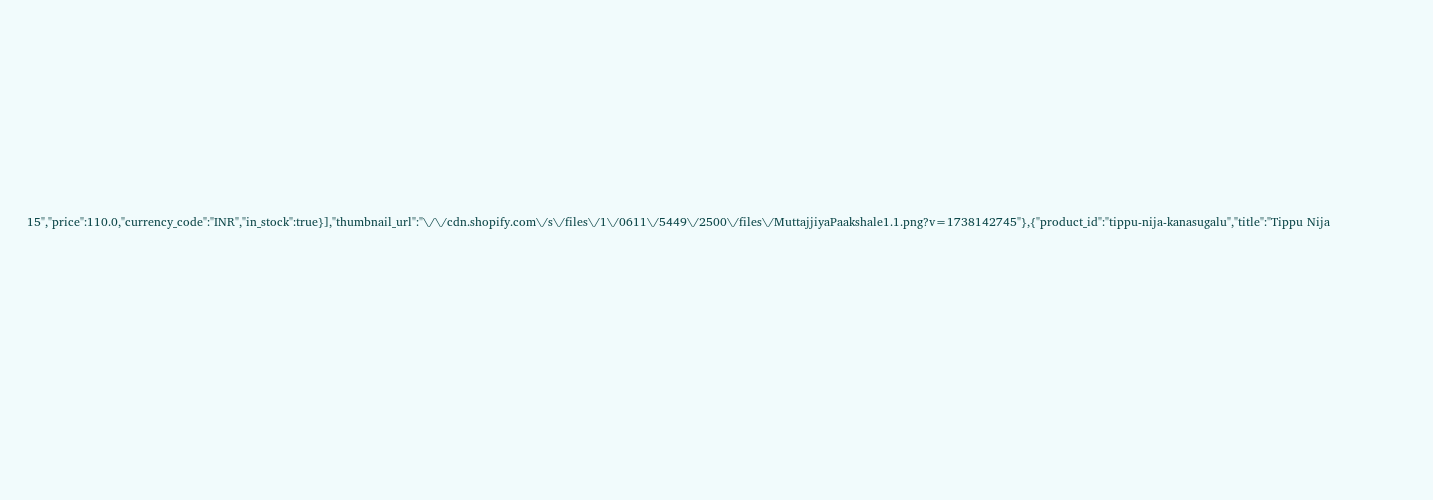15","price":110.0,"currency_code":"INR","in_stock":true}],"thumbnail_url":"\/\/cdn.shopify.com\/s\/files\/1\/0611\/5449\/2500\/files\/MuttajjiyaPaakshale1.1.png?v=1738142745"},{"product_id":"tippu-nija-kanasugalu","title":"Tippu Nija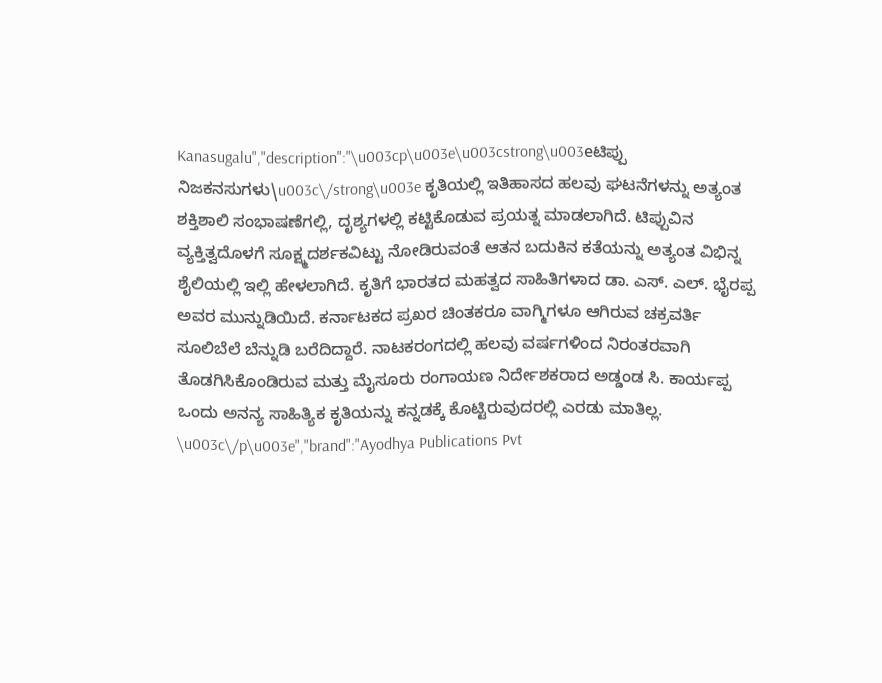Kanasugalu","description":"\u003cp\u003e\u003cstrong\u003eಟಿಪ್ಪು ನಿಜಕನಸುಗಳು\u003c\/strong\u003e ಕೃತಿಯಲ್ಲಿ ಇತಿಹಾಸದ ಹಲವು ಘಟನೆಗಳನ್ನು ಅತ್ಯಂತ ಶಕ್ತಿಶಾಲಿ ಸಂಭಾಷಣೆಗಲ್ಲಿ, ದೃಶ್ಯಗಳಲ್ಲಿ ಕಟ್ಟಿಕೊಡುವ ಪ್ರಯತ್ನ ಮಾಡಲಾಗಿದೆ. ಟಿಪ್ಪುವಿನ ವ್ಯಕ್ತಿತ್ವದೊಳಗೆ ಸೂಕ್ಷ್ಮದರ್ಶಕವಿಟ್ಟು ನೋಡಿರುವಂತೆ ಆತನ ಬದುಕಿನ ಕತೆಯನ್ನು ಅತ್ಯಂತ ವಿಭಿನ್ನ ಶೈಲಿಯಲ್ಲಿ ಇಲ್ಲಿ ಹೇಳಲಾಗಿದೆ. ಕೃತಿಗೆ ಭಾರತದ ಮಹತ್ವದ ಸಾಹಿತಿಗಳಾದ ಡಾ. ಎಸ್. ಎಲ್. ಭೈರಪ್ಪ ಅವರ ಮುನ್ನುಡಿಯಿದೆ. ಕರ್ನಾಟಕದ ಪ್ರಖರ ಚಿಂತಕರೂ ವಾಗ್ಮಿಗಳೂ ಆಗಿರುವ ಚಕ್ರವರ್ತಿ ಸೂಲಿಬೆಲೆ ಬೆನ್ನುಡಿ ಬರೆದಿದ್ದಾರೆ. ನಾಟಕರಂಗದಲ್ಲಿ ಹಲವು ವರ್ಷಗಳಿಂದ ನಿರಂತರವಾಗಿ ತೊಡಗಿಸಿಕೊಂಡಿರುವ ಮತ್ತು ಮೈಸೂರು ರಂಗಾಯಣ ನಿರ್ದೇಶಕರಾದ ಅಡ್ಡಂಡ ಸಿ. ಕಾರ್ಯಪ್ಪ ಒಂದು ಅನನ್ಯ ಸಾಹಿತ್ಯಿಕ ಕೃತಿಯನ್ನು ಕನ್ನಡಕ್ಕೆ ಕೊಟ್ಟಿರುವುದರಲ್ಲಿ ಎರಡು ಮಾತಿಲ್ಲ. \u003c\/p\u003e","brand":"Ayodhya Publications Pvt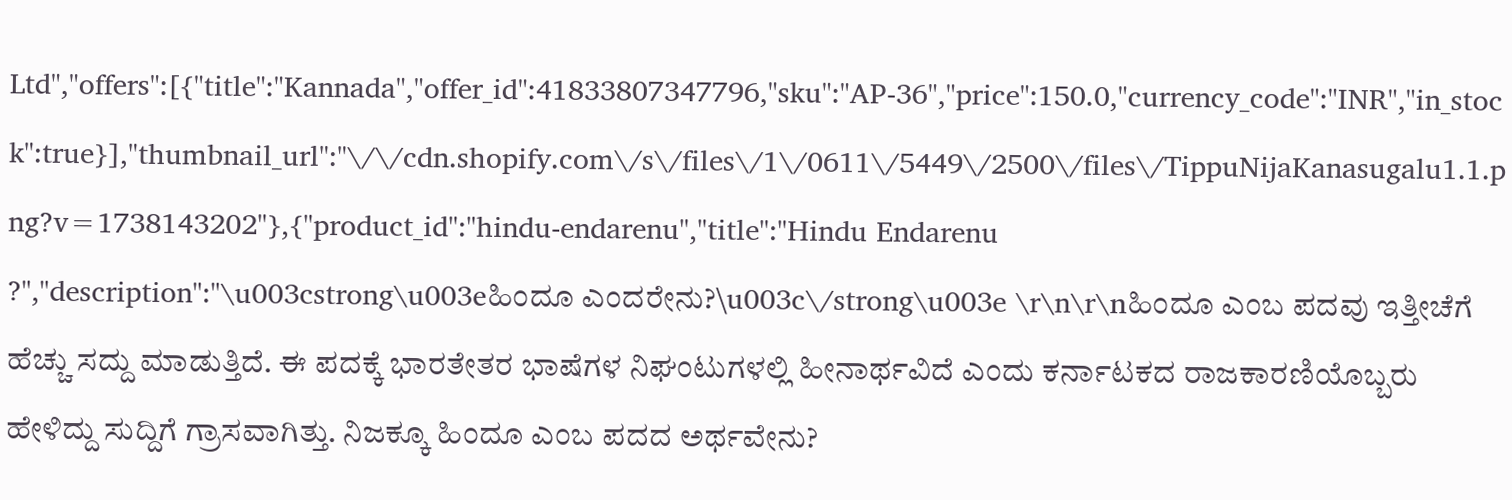Ltd","offers":[{"title":"Kannada","offer_id":41833807347796,"sku":"AP-36","price":150.0,"currency_code":"INR","in_stock":true}],"thumbnail_url":"\/\/cdn.shopify.com\/s\/files\/1\/0611\/5449\/2500\/files\/TippuNijaKanasugalu1.1.png?v=1738143202"},{"product_id":"hindu-endarenu","title":"Hindu Endarenu ?","description":"\u003cstrong\u003eಹಿಂದೂ ಎಂದರೇನು?\u003c\/strong\u003e \r\n\r\nಹಿಂದೂ ಎಂಬ ಪದವು ಇತ್ತೀಚೆಗೆ ಹೆಚ್ಚು ಸದ್ದು ಮಾಡುತ್ತಿದೆ. ಈ ಪದಕ್ಕೆ ಭಾರತೇತರ ಭಾಷೆಗಳ ನಿಘಂಟುಗಳಲ್ಲಿ ಹೀನಾರ್ಥವಿದೆ ಎಂದು ಕರ್ನಾಟಕದ ರಾಜಕಾರಣಿಯೊಬ್ಬರು ಹೇಳಿದ್ದು ಸುದ್ದಿಗೆ ಗ್ರಾಸವಾಗಿತ್ತು. ನಿಜಕ್ಕೂ ಹಿಂದೂ ಎಂಬ ಪದದ ಅರ್ಥವೇನು?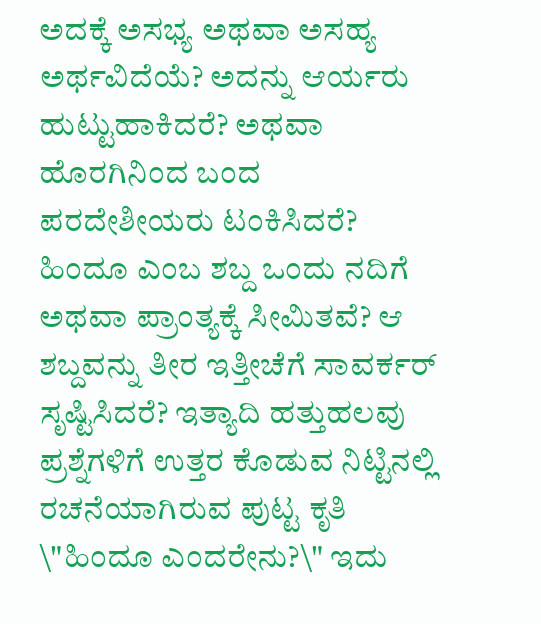ಅದಕ್ಕೆ ಅಸಭ್ಯ ಅಥವಾ ಅಸಹ್ಯ ಅರ್ಥವಿದೆಯೆ? ಅದನ್ನು ಆರ್ಯರು ಹುಟ್ಟುಹಾಕಿದರೆ? ಅಥವಾ ಹೊರಗಿನಿಂದ ಬಂದ ಪರದೇಶೀಯರು ಟಂಕಿಸಿದರೆ? ಹಿಂದೂ ಎಂಬ ಶಬ್ದ ಒಂದು ನದಿಗೆ ಅಥವಾ ಪ್ರಾಂತ್ಯಕ್ಕೆ ಸೀಮಿತವೆ? ಆ ಶಬ್ದವನ್ನು ತೀರ ಇತ್ತೀಚೆಗೆ ಸಾವರ್ಕರ್ ಸೃಷ್ಟಿಸಿದರೆ? ಇತ್ಯಾದಿ ಹತ್ತುಹಲವು ಪ್ರಶ್ನೆಗಳಿಗೆ ಉತ್ತರ ಕೊಡುವ ನಿಟ್ಟಿನಲ್ಲಿ ರಚನೆಯಾಗಿರುವ ಪುಟ್ಟ ಕೃತಿ \"ಹಿಂದೂ ಎಂದರೇನು?\" ಇದು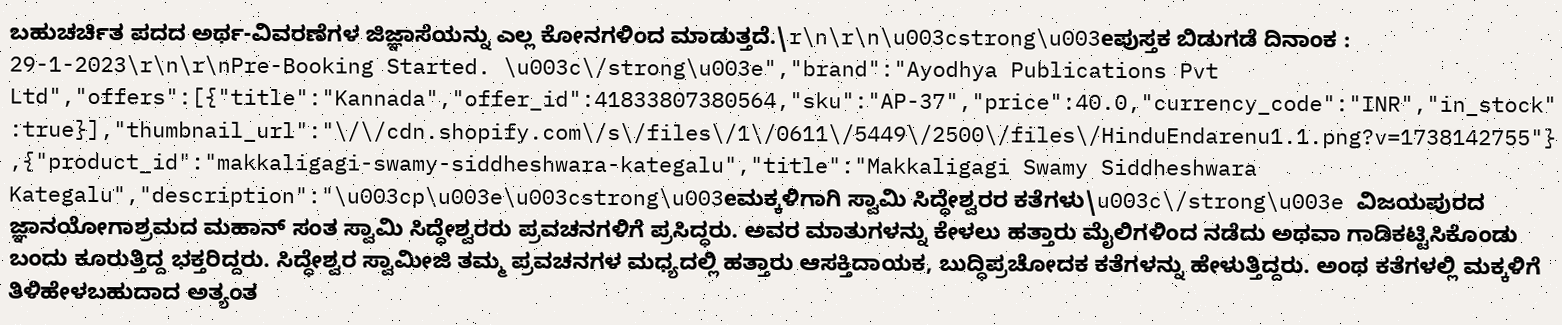ಬಹುಚರ್ಚಿತ ಪದದ ಅರ್ಥ-ವಿವರಣೆಗಳ ಜಿಜ್ಞಾಸೆಯನ್ನು ಎಲ್ಲ ಕೋನಗಳಿಂದ ಮಾಡುತ್ತದೆ.\r\n\r\n\u003cstrong\u003eಪುಸ್ತಕ ಬಿಡುಗಡೆ ದಿನಾಂಕ : 29-1-2023\r\n\r\nPre-Booking Started. \u003c\/strong\u003e","brand":"Ayodhya Publications Pvt Ltd","offers":[{"title":"Kannada","offer_id":41833807380564,"sku":"AP-37","price":40.0,"currency_code":"INR","in_stock":true}],"thumbnail_url":"\/\/cdn.shopify.com\/s\/files\/1\/0611\/5449\/2500\/files\/HinduEndarenu1.1.png?v=1738142755"},{"product_id":"makkaligagi-swamy-siddheshwara-kategalu","title":"Makkaligagi Swamy Siddheshwara Kategalu","description":"\u003cp\u003e\u003cstrong\u003eಮಕ್ಕಳಿಗಾಗಿ ಸ್ವಾಮಿ ಸಿದ್ಧೇಶ್ವರರ ಕತೆಗಳು\u003c\/strong\u003e ವಿಜಯಪುರದ ಜ್ಞಾನಯೋಗಾಶ್ರಮದ ಮಹಾನ್ ಸಂತ ಸ್ವಾಮಿ ಸಿದ್ಧೇಶ್ವರರು ಪ್ರವಚನಗಳಿಗೆ ಪ್ರಸಿದ್ಧರು. ಅವರ ಮಾತುಗಳನ್ನು ಕೇಳಲು ಹತ್ತಾರು ಮೈಲಿಗಳಿಂದ ನಡೆದು ಅಥವಾ ಗಾಡಿಕಟ್ಟಿಸಿಕೊಂಡು ಬಂದು ಕೂರುತ್ತಿದ್ದ ಭಕ್ತರಿದ್ದರು. ಸಿದ್ಧೇಶ್ವರ ಸ್ವಾಮೀಜಿ ತಮ್ಮ ಪ್ರವಚನಗಳ ಮಧ್ಯದಲ್ಲಿ ಹತ್ತಾರು ಆಸಕ್ತಿದಾಯಕ, ಬುದ್ಧಿಪ್ರಚೋದಕ ಕತೆಗಳನ್ನು ಹೇಳುತ್ತಿದ್ದರು. ಅಂಥ ಕತೆಗಳಲ್ಲಿ ಮಕ್ಕಳಿಗೆ ತಿಳಿಹೇಳಬಹುದಾದ ಅತ್ಯಂತ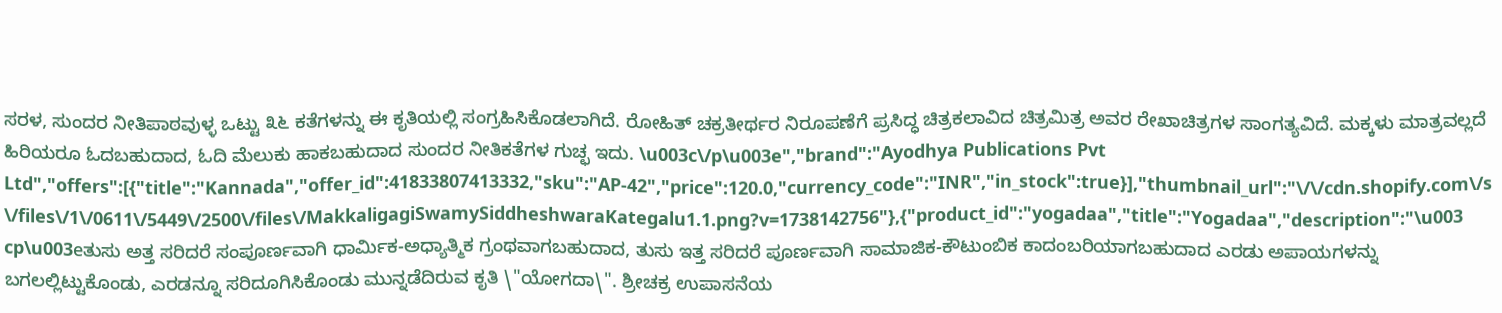ಸರಳ, ಸುಂದರ ನೀತಿಪಾಠವುಳ್ಳ ಒಟ್ಟು ೩೬ ಕತೆಗಳನ್ನು ಈ ಕೃತಿಯಲ್ಲಿ ಸಂಗ್ರಹಿಸಿಕೊಡಲಾಗಿದೆ. ರೋಹಿತ್ ಚಕ್ರತೀರ್ಥರ ನಿರೂಪಣೆಗೆ ಪ್ರಸಿದ್ಧ ಚಿತ್ರಕಲಾವಿದ ಚಿತ್ರಮಿತ್ರ ಅವರ ರೇಖಾಚಿತ್ರಗಳ ಸಾಂಗತ್ಯವಿದೆ. ಮಕ್ಕಳು ಮಾತ್ರವಲ್ಲದೆ ಹಿರಿಯರೂ ಓದಬಹುದಾದ, ಓದಿ ಮೆಲುಕು ಹಾಕಬಹುದಾದ ಸುಂದರ ನೀತಿಕತೆಗಳ ಗುಚ್ಛ ಇದು. \u003c\/p\u003e","brand":"Ayodhya Publications Pvt Ltd","offers":[{"title":"Kannada","offer_id":41833807413332,"sku":"AP-42","price":120.0,"currency_code":"INR","in_stock":true}],"thumbnail_url":"\/\/cdn.shopify.com\/s\/files\/1\/0611\/5449\/2500\/files\/MakkaligagiSwamySiddheshwaraKategalu1.1.png?v=1738142756"},{"product_id":"yogadaa","title":"Yogadaa","description":"\u003cp\u003eತುಸು ಅತ್ತ ಸರಿದರೆ ಸಂಪೂರ್ಣವಾಗಿ ಧಾರ್ಮಿಕ-ಅಧ್ಯಾತ್ಮಿಕ ಗ್ರಂಥವಾಗಬಹುದಾದ, ತುಸು ಇತ್ತ ಸರಿದರೆ ಪೂರ್ಣವಾಗಿ ಸಾಮಾಜಿಕ-ಕೌಟುಂಬಿಕ ಕಾದಂಬರಿಯಾಗಬಹುದಾದ ಎರಡು ಅಪಾಯಗಳನ್ನು ಬಗಲಲ್ಲಿಟ್ಟುಕೊಂಡು, ಎರಡನ್ನೂ ಸರಿದೂಗಿಸಿಕೊಂಡು ಮುನ್ನಡೆದಿರುವ ಕೃತಿ \"ಯೋಗದಾ\". ಶ್ರೀಚಕ್ರ ಉಪಾಸನೆಯ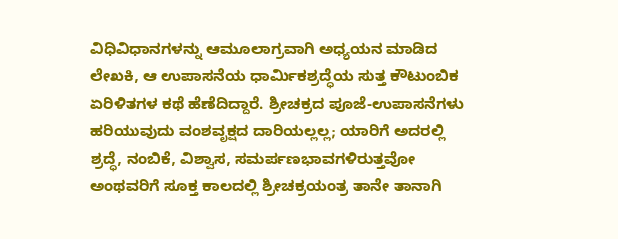ವಿಧಿವಿಧಾನಗಳನ್ನು ಆಮೂಲಾಗ್ರವಾಗಿ ಅಧ್ಯಯನ ಮಾಡಿದ ಲೇಖಕಿ, ಆ ಉಪಾಸನೆಯ ಧಾರ್ಮಿಕಶ್ರದ್ಧೆಯ ಸುತ್ತ ಕೌಟುಂಬಿಕ ಏರಿಳಿತಗಳ ಕಥೆ ಹೆಣೆದಿದ್ದಾರೆ. ಶ್ರೀಚಕ್ರದ ಪೂಜೆ-ಉಪಾಸನೆಗಳು ಹರಿಯುವುದು ವಂಶವೃಕ್ಷದ ದಾರಿಯಲ್ಲಲ್ಲ; ಯಾರಿಗೆ ಅದರಲ್ಲಿ ಶ್ರದ್ಧೆ, ನಂಬಿಕೆ, ವಿಶ್ವಾಸ, ಸಮರ್ಪಣಭಾವಗಳಿರುತ್ತವೋ ಅಂಥವರಿಗೆ ಸೂಕ್ತ ಕಾಲದಲ್ಲಿ ಶ್ರೀಚಕ್ರಯಂತ್ರ ತಾನೇ ತಾನಾಗಿ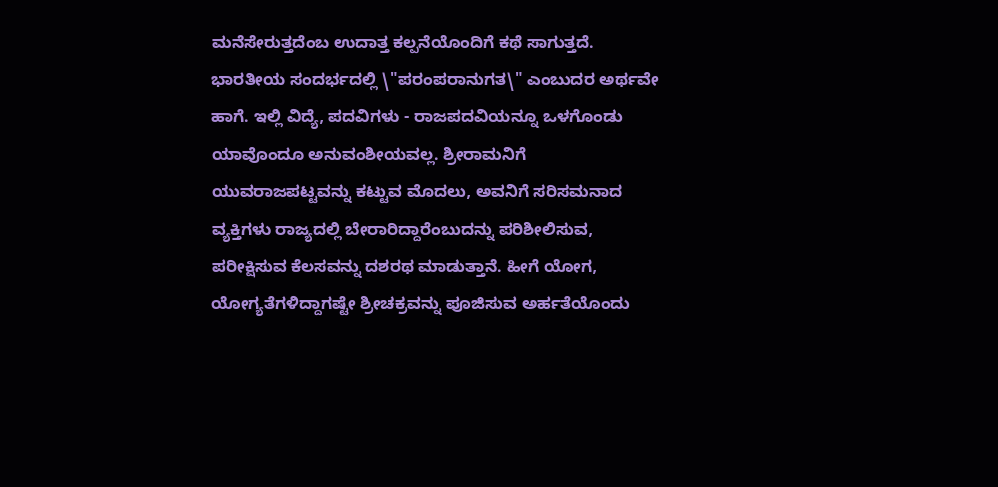ಮನೆಸೇರುತ್ತದೆಂಬ ಉದಾತ್ತ ಕಲ್ಪನೆಯೊಂದಿಗೆ ಕಥೆ ಸಾಗುತ್ತದೆ. ಭಾರತೀಯ ಸಂದರ್ಭದಲ್ಲಿ \"ಪರಂಪರಾನುಗತ\" ಎಂಬುದರ ಅರ್ಥವೇ ಹಾಗೆ. ಇಲ್ಲಿ ವಿದ್ಯೆ, ಪದವಿಗಳು - ರಾಜಪದವಿಯನ್ನೂ ಒಳಗೊಂಡು ಯಾವೊಂದೂ ಅನುವಂಶೀಯವಲ್ಲ. ಶ್ರೀರಾಮನಿಗೆ ಯುವರಾಜಪಟ್ಟವನ್ನು ಕಟ್ಟುವ ಮೊದಲು, ಅವನಿಗೆ ಸರಿಸಮನಾದ ವ್ಯಕ್ತಿಗಳು ರಾಜ್ಯದಲ್ಲಿ ಬೇರಾರಿದ್ದಾರೆಂಬುದನ್ನು ಪರಿಶೀಲಿಸುವ, ಪರೀಕ್ಷಿಸುವ ಕೆಲಸವನ್ನು ದಶರಥ ಮಾಡುತ್ತಾನೆ. ಹೀಗೆ ಯೋಗ, ಯೋಗ್ಯತೆಗಳಿದ್ದಾಗಷ್ಟೇ ಶ್ರೀಚಕ್ರವನ್ನು ಪೂಜಿಸುವ ಅರ್ಹತೆಯೊಂದು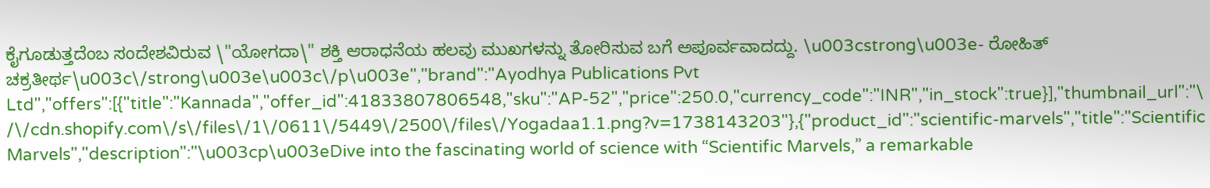ಕೈಗೂಡುತ್ತದೆಂಬ ಸಂದೇಶವಿರುವ \"ಯೋಗದಾ\" ಶಕ್ತಿ ಆರಾಧನೆಯ ಹಲವು ಮುಖಗಳನ್ನು ತೋರಿಸುವ ಬಗೆ ಅಪೂರ್ವವಾದದ್ದು. \u003cstrong\u003e- ರೋಹಿತ್ ಚಕ್ರತೀರ್ಥ\u003c\/strong\u003e\u003c\/p\u003e","brand":"Ayodhya Publications Pvt Ltd","offers":[{"title":"Kannada","offer_id":41833807806548,"sku":"AP-52","price":250.0,"currency_code":"INR","in_stock":true}],"thumbnail_url":"\/\/cdn.shopify.com\/s\/files\/1\/0611\/5449\/2500\/files\/Yogadaa1.1.png?v=1738143203"},{"product_id":"scientific-marvels","title":"Scientific Marvels","description":"\u003cp\u003eDive into the fascinating world of science with “Scientific Marvels,” a remarkable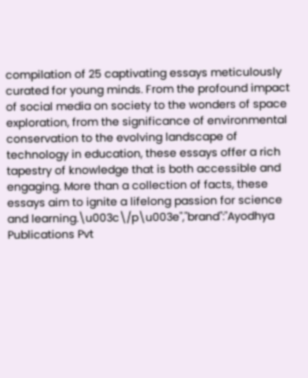compilation of 25 captivating essays meticulously curated for young minds. From the profound impact of social media on society to the wonders of space exploration, from the significance of environmental conservation to the evolving landscape of technology in education, these essays offer a rich tapestry of knowledge that is both accessible and engaging. More than a collection of facts, these essays aim to ignite a lifelong passion for science and learning.\u003c\/p\u003e","brand":"Ayodhya Publications Pvt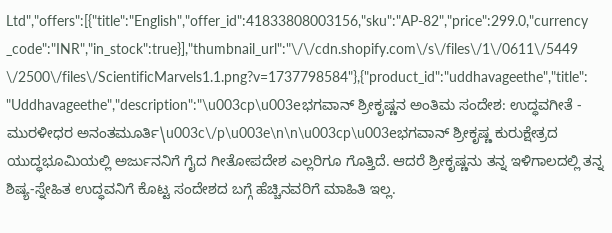Ltd","offers":[{"title":"English","offer_id":41833808003156,"sku":"AP-82","price":299.0,"currency_code":"INR","in_stock":true}],"thumbnail_url":"\/\/cdn.shopify.com\/s\/files\/1\/0611\/5449\/2500\/files\/ScientificMarvels1.1.png?v=1737798584"},{"product_id":"uddhavageethe","title":"Uddhavageethe","description":"\u003cp\u003eಭಗವಾನ್ ಶ್ರೀಕೃಷ್ಣನ ಅಂತಿಮ ಸಂದೇಶ: ಉದ್ಧವಗೀತೆ - ಮುರಳೀಧರ ಅನಂತಮೂರ್ತಿ\u003c\/p\u003e\n\n\u003cp\u003eಭಗವಾನ್ ಶ್ರೀಕೃಷ್ಣ ಕುರುಕ್ಷೇತ್ರದ ಯುದ್ಧಭೂಮಿಯಲ್ಲಿ ಅರ್ಜುನನಿಗೆ ಗೈದ ಗೀತೋಪದೇಶ ಎಲ್ಲರಿಗೂ ಗೊತ್ತಿದೆ. ಆದರೆ ಶ್ರೀಕೃಷ್ಣನು ತನ್ನ ಇಳಿಗಾಲದಲ್ಲಿ ತನ್ನ ಶಿಷ್ಯ-ಸ್ನೇಹಿತ ಉದ್ಧವನಿಗೆ ಕೊಟ್ಟ ಸಂದೇಶದ ಬಗ್ಗೆ ಹೆಚ್ಚಿನವರಿಗೆ ಮಾಹಿತಿ ಇಲ್ಲ.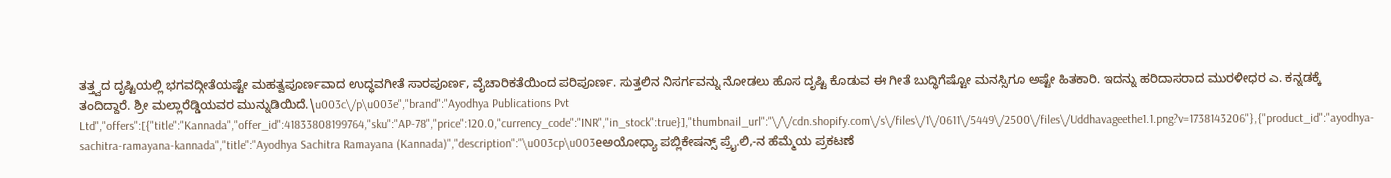ತತ್ತ್ವದ ದೃಷ್ಟಿಯಲ್ಲಿ ಭಗವದ್ಗೀತೆಯಷ್ಟೇ ಮಹತ್ವಪೂರ್ಣವಾದ ಉದ್ಧವಗೀತೆ ಸಾರಪೂರ್ಣ, ವೈಚಾರಿಕತೆಯಿಂದ ಪರಿಪೂರ್ಣ. ಸುತ್ತಲಿನ ನಿಸರ್ಗವನ್ನು ನೋಡಲು ಹೊಸ ದೃಷ್ಟಿ ಕೊಡುವ ಈ ಗೀತೆ ಬುದ್ಧಿಗೆಷ್ಟೋ ಮನಸ್ಸಿಗೂ ಅಷ್ಟೇ ಹಿತಕಾರಿ. ಇದನ್ನು ಹರಿದಾಸರಾದ ಮುರಳೀಧರ ಎ. ಕನ್ನಡಕ್ಕೆ ತಂದಿದ್ದಾರೆ. ಶ್ರೀ ಮಲ್ಲಾರೆಡ್ಡಿಯವರ ಮುನ್ನುಡಿಯಿದೆ.\u003c\/p\u003e","brand":"Ayodhya Publications Pvt Ltd","offers":[{"title":"Kannada","offer_id":41833808199764,"sku":"AP-78","price":120.0,"currency_code":"INR","in_stock":true}],"thumbnail_url":"\/\/cdn.shopify.com\/s\/files\/1\/0611\/5449\/2500\/files\/Uddhavageethe1.1.png?v=1738143206"},{"product_id":"ayodhya-sachitra-ramayana-kannada","title":"Ayodhya Sachitra Ramayana (Kannada)","description":"\u003cp\u003eಅಯೋಧ್ಯಾ ಪಬ್ಲಿಕೇಷನ್ಸ್ ಪ್ರೈ.ಲಿ,-ನ ಹೆಮ್ಮೆಯ ಪ್ರಕಟಣೆ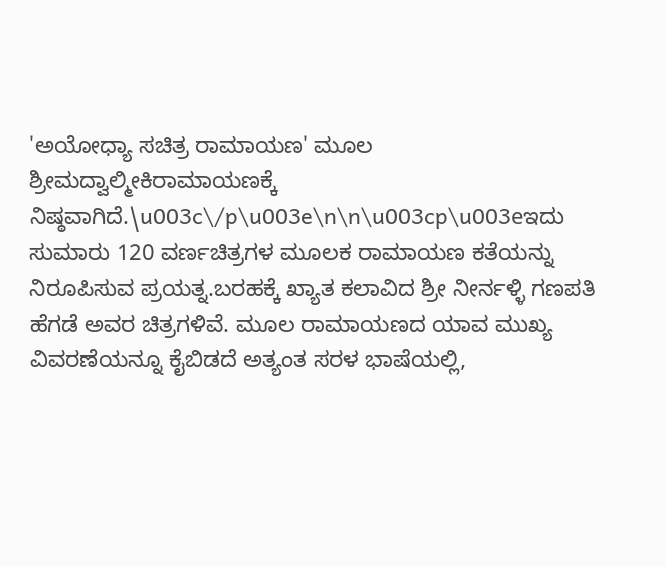'ಅಯೋಧ್ಯಾ ಸಚಿತ್ರ ರಾಮಾಯಣ' ಮೂಲ ಶ್ರೀಮದ್ವಾಲ್ಮೀಕಿರಾಮಾಯಣಕ್ಕೆ ನಿಷ್ಠವಾಗಿದೆ.\u003c\/p\u003e\n\n\u003cp\u003eಇದು ಸುಮಾರು 120 ವರ್ಣಚಿತ್ರಗಳ ಮೂಲಕ ರಾಮಾಯಣ ಕತೆಯನ್ನು ನಿರೂಪಿಸುವ ಪ್ರಯತ್ನ.ಬರಹಕ್ಕೆ ಖ್ಯಾತ ಕಲಾವಿದ ಶ್ರೀ ನೀರ್ನಳ್ಳಿ ಗಣಪತಿ ಹೆಗಡೆ ಅವರ ಚಿತ್ರಗಳಿವೆ. ಮೂಲ ರಾಮಾಯಣದ ಯಾವ ಮುಖ್ಯ ವಿವರಣೆಯನ್ನೂ ಕೈಬಿಡದೆ ಅತ್ಯಂತ ಸರಳ ಭಾಷೆಯಲ್ಲಿ,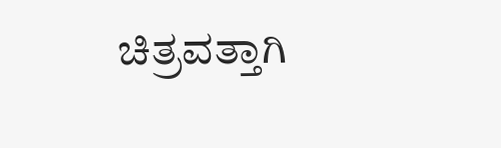ಚಿತ್ರವತ್ತಾಗಿ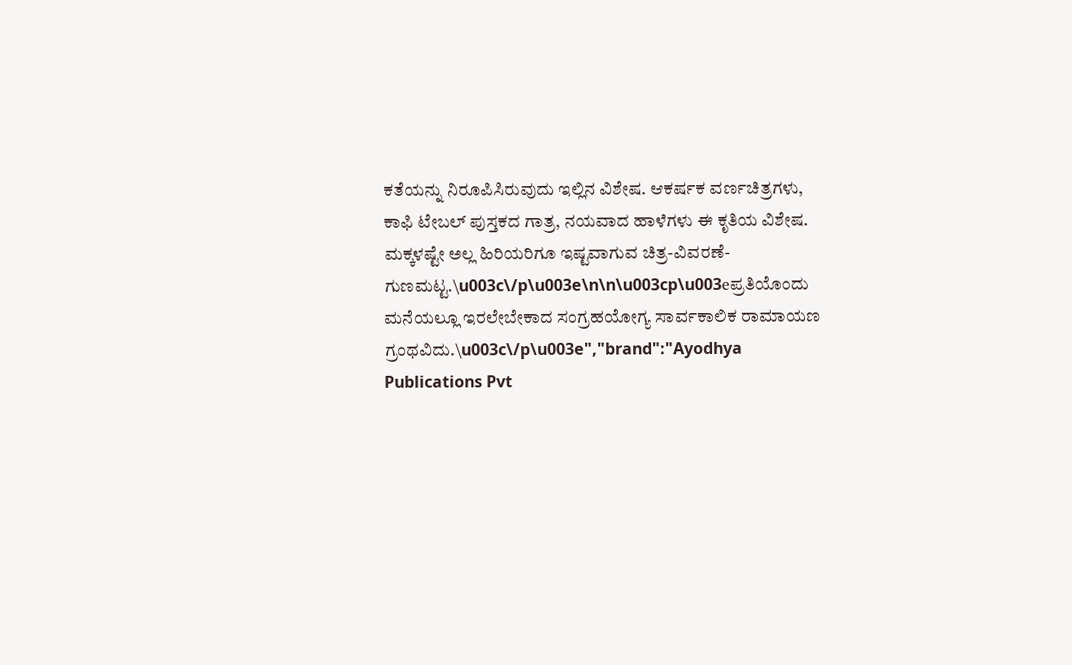ಕತೆಯನ್ನು ನಿರೂಪಿಸಿರುವುದು ಇಲ್ಲಿನ ವಿಶೇಷ. ಆಕರ್ಷಕ ವರ್ಣಚಿತ್ರಗಳು, ಕಾಫಿ ಟೇಬಲ್ ಪುಸ್ತಕದ ಗಾತ್ರ, ನಯವಾದ ಹಾಳೆಗಳು ಈ ಕೃತಿಯ ವಿಶೇಷ. ಮಕ್ಕಳಷ್ಟೇ ಅಲ್ಲ ಹಿರಿಯರಿಗೂ ಇಷ್ಟವಾಗುವ ಚಿತ್ರ-ವಿವರಣೆ-ಗುಣಮಟ್ಟ.\u003c\/p\u003e\n\n\u003cp\u003eಪ್ರತಿಯೊಂದು ಮನೆಯಲ್ಲೂ ಇರಲೇಬೇಕಾದ ಸಂಗ್ರಹಯೋಗ್ಯ ಸಾರ್ವಕಾಲಿಕ ರಾಮಾಯಣ ಗ್ರಂಥವಿದು.\u003c\/p\u003e","brand":"Ayodhya Publications Pvt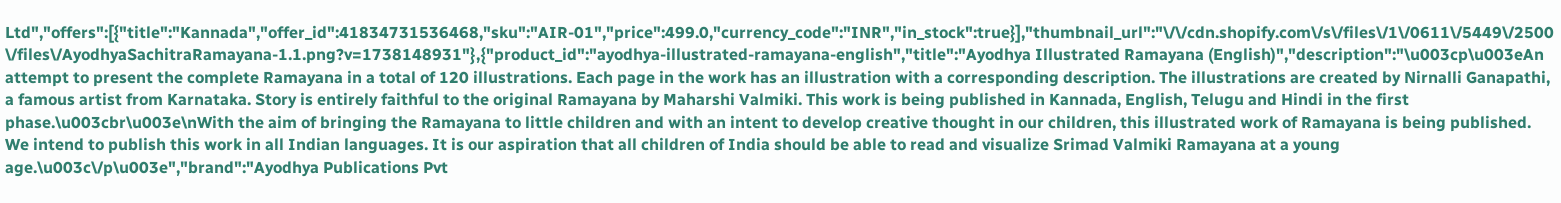Ltd","offers":[{"title":"Kannada","offer_id":41834731536468,"sku":"AIR-01","price":499.0,"currency_code":"INR","in_stock":true}],"thumbnail_url":"\/\/cdn.shopify.com\/s\/files\/1\/0611\/5449\/2500\/files\/AyodhyaSachitraRamayana-1.1.png?v=1738148931"},{"product_id":"ayodhya-illustrated-ramayana-english","title":"Ayodhya Illustrated Ramayana (English)","description":"\u003cp\u003eAn attempt to present the complete Ramayana in a total of 120 illustrations. Each page in the work has an illustration with a corresponding description. The illustrations are created by Nirnalli Ganapathi, a famous artist from Karnataka. Story is entirely faithful to the original Ramayana by Maharshi Valmiki. This work is being published in Kannada, English, Telugu and Hindi in the first phase.\u003cbr\u003e\nWith the aim of bringing the Ramayana to little children and with an intent to develop creative thought in our children, this illustrated work of Ramayana is being published. We intend to publish this work in all Indian languages. It is our aspiration that all children of India should be able to read and visualize Srimad Valmiki Ramayana at a young age.\u003c\/p\u003e","brand":"Ayodhya Publications Pvt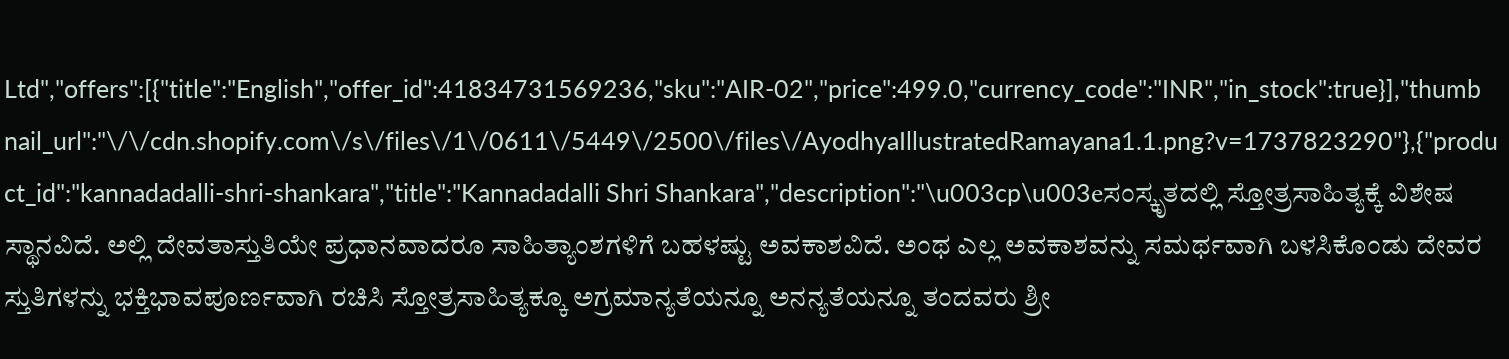Ltd","offers":[{"title":"English","offer_id":41834731569236,"sku":"AIR-02","price":499.0,"currency_code":"INR","in_stock":true}],"thumbnail_url":"\/\/cdn.shopify.com\/s\/files\/1\/0611\/5449\/2500\/files\/AyodhyaIllustratedRamayana1.1.png?v=1737823290"},{"product_id":"kannadadalli-shri-shankara","title":"Kannadadalli Shri Shankara","description":"\u003cp\u003eಸಂಸ್ಕೃತದಲ್ಲಿ ಸ್ತೋತ್ರಸಾಹಿತ್ಯಕ್ಕೆ ವಿಶೇಷ ಸ್ಥಾನವಿದೆ. ಅಲ್ಲಿ ದೇವತಾಸ್ತುತಿಯೇ ಪ್ರಧಾನವಾದರೂ ಸಾಹಿತ್ಯಾಂಶಗಳಿಗೆ ಬಹಳಷ್ಟು ಅವಕಾಶವಿದೆ. ಅಂಥ ಎಲ್ಲ ಅವಕಾಶವನ್ನು ಸಮರ್ಥವಾಗಿ ಬಳಸಿಕೊಂಡು ದೇವರ ಸ್ತುತಿಗಳನ್ನು ಭಕ್ತಿಭಾವಪೂರ್ಣವಾಗಿ ರಚಿಸಿ ಸ್ತೋತ್ರಸಾಹಿತ್ಯಕ್ಕೂ ಅಗ್ರಮಾನ್ಯತೆಯನ್ನೂ ಅನನ್ಯತೆಯನ್ನೂ ತಂದವರು ಶ್ರೀ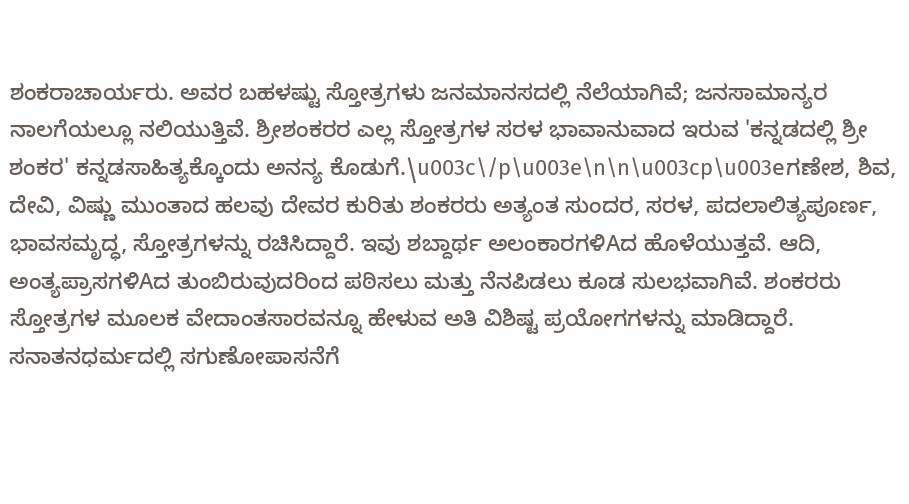ಶಂಕರಾಚಾರ್ಯರು. ಅವರ ಬಹಳಷ್ಟು ಸ್ತೋತ್ರಗಳು ಜನಮಾನಸದಲ್ಲಿ ನೆಲೆಯಾಗಿವೆ; ಜನಸಾಮಾನ್ಯರ ನಾಲಗೆಯಲ್ಲೂ ನಲಿಯುತ್ತಿವೆ. ಶ್ರೀಶಂಕರರ ಎಲ್ಲ ಸ್ತೋತ್ರಗಳ ಸರಳ ಭಾವಾನುವಾದ ಇರುವ 'ಕನ್ನಡದಲ್ಲಿ ಶ್ರೀ ಶಂಕರ' ಕನ್ನಡಸಾಹಿತ್ಯಕ್ಕೊಂದು ಅನನ್ಯ ಕೊಡುಗೆ.\u003c\/p\u003e\n\n\u003cp\u003eಗಣೇಶ, ಶಿವ, ದೇವಿ, ವಿಷ್ಣು ಮುಂತಾದ ಹಲವು ದೇವರ ಕುರಿತು ಶಂಕರರು ಅತ್ಯಂತ ಸುಂದರ, ಸರಳ, ಪದಲಾಲಿತ್ಯಪೂರ್ಣ, ಭಾವಸಮೃದ್ಧ, ಸ್ತೋತ್ರಗಳನ್ನು ರಚಿಸಿದ್ದಾರೆ. ಇವು ಶಬ್ದಾರ್ಥ ಅಲಂಕಾರಗಳಿAದ ಹೊಳೆಯುತ್ತವೆ. ಆದಿ, ಅಂತ್ಯಪ್ರಾಸಗಳಿAದ ತುಂಬಿರುವುದರಿಂದ ಪಠಿಸಲು ಮತ್ತು ನೆನಪಿಡಲು ಕೂಡ ಸುಲಭವಾಗಿವೆ. ಶಂಕರರು ಸ್ತೋತ್ರಗಳ ಮೂಲಕ ವೇದಾಂತಸಾರವನ್ನೂ ಹೇಳುವ ಅತಿ ವಿಶಿಷ್ಟ ಪ್ರಯೋಗಗಳನ್ನು ಮಾಡಿದ್ದಾರೆ. ಸನಾತನಧರ್ಮದಲ್ಲಿ ಸಗುಣೋಪಾಸನೆಗೆ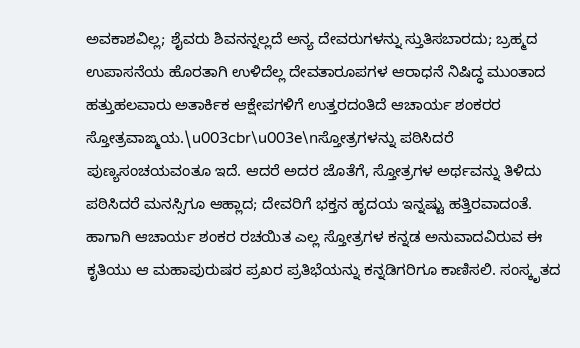ಅವಕಾಶವಿಲ್ಲ; ಶೈವರು ಶಿವನನ್ನಲ್ಲದೆ ಅನ್ಯ ದೇವರುಗಳನ್ನು ಸ್ತುತಿಸಬಾರದು; ಬ್ರಹ್ಮದ ಉಪಾಸನೆಯ ಹೊರತಾಗಿ ಉಳಿದೆಲ್ಲ ದೇವತಾರೂಪಗಳ ಆರಾಧನೆ ನಿಷಿದ್ಧ ಮುಂತಾದ ಹತ್ತುಹಲವಾರು ಅತಾರ್ಕಿಕ ಆಕ್ಷೇಪಗಳಿಗೆ ಉತ್ತರದಂತಿದೆ ಆಚಾರ್ಯ ಶಂಕರರ ಸ್ತೋತ್ರವಾಙ್ಮಯ.\u003cbr\u003e\nಸ್ತೋತ್ರಗಳನ್ನು ಪಠಿಸಿದರೆ ಪುಣ್ಯಸಂಚಯವಂತೂ ಇದೆ. ಆದರೆ ಅದರ ಜೊತೆಗೆ, ಸ್ತೋತ್ರಗಳ ಅರ್ಥವನ್ನು ತಿಳಿದು ಪಠಿಸಿದರೆ ಮನಸ್ಸಿಗೂ ಆಹ್ಲಾದ; ದೇವರಿಗೆ ಭಕ್ತನ ಹೃದಯ ಇನ್ನಷ್ಟು ಹತ್ತಿರವಾದಂತೆ. ಹಾಗಾಗಿ ಆಚಾರ್ಯ ಶಂಕರ ರಚಯಿತ ಎಲ್ಲ ಸ್ತೋತ್ರಗಳ ಕನ್ನಡ ಅನುವಾದವಿರುವ ಈ ಕೃತಿಯು ಆ ಮಹಾಪುರುಷರ ಪ್ರಖರ ಪ್ರತಿಭೆಯನ್ನು ಕನ್ನಡಿಗರಿಗೂ ಕಾಣಿಸಲಿ. ಸಂಸ್ಕೃತದ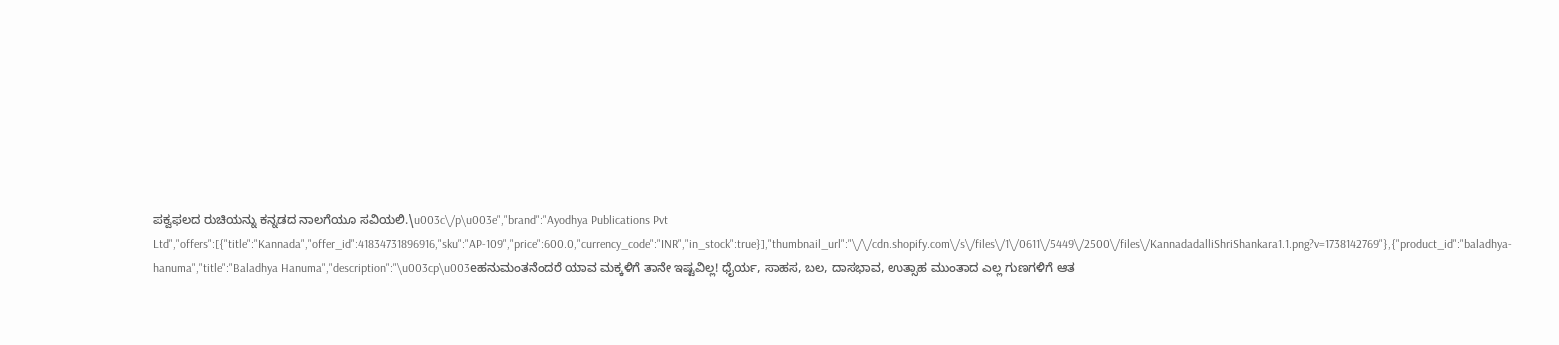ಪಕ್ವಫಲದ ರುಚಿಯನ್ನು ಕನ್ನಡದ ನಾಲಗೆಯೂ ಸವಿಯಲಿ.\u003c\/p\u003e","brand":"Ayodhya Publications Pvt Ltd","offers":[{"title":"Kannada","offer_id":41834731896916,"sku":"AP-109","price":600.0,"currency_code":"INR","in_stock":true}],"thumbnail_url":"\/\/cdn.shopify.com\/s\/files\/1\/0611\/5449\/2500\/files\/KannadadalliShriShankara1.1.png?v=1738142769"},{"product_id":"baladhya-hanuma","title":"Baladhya Hanuma","description":"\u003cp\u003eಹನುಮಂತನೆಂದರೆ ಯಾವ ಮಕ್ಕಳಿಗೆ ತಾನೇ ಇಷ್ಟವಿಲ್ಲ! ಧೈರ್ಯ, ಸಾಹಸ, ಬಲ, ದಾಸಭಾವ, ಉತ್ಸಾಹ ಮುಂತಾದ ಎಲ್ಲ ಗುಣಗಳಿಗೆ ಆತ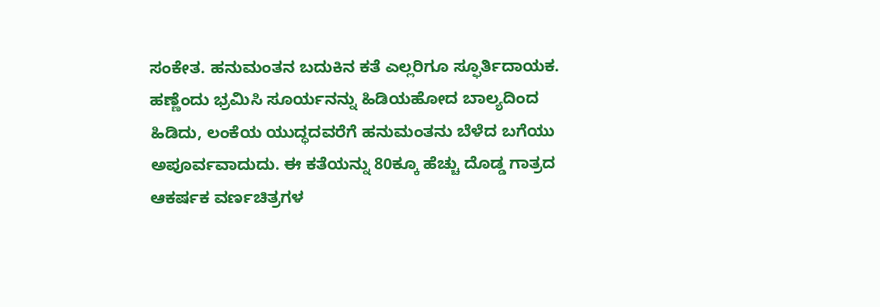ಸಂಕೇತ. ಹನುಮಂತನ ಬದುಕಿನ ಕತೆ ಎಲ್ಲರಿಗೂ ಸ್ಫೂರ್ತಿದಾಯಕ. ಹಣ್ಣೆಂದು ಭ್ರಮಿಸಿ ಸೂರ್ಯನನ್ನು ಹಿಡಿಯಹೋದ ಬಾಲ್ಯದಿಂದ ಹಿಡಿದು, ಲಂಕೆಯ ಯುದ್ಧದವರೆಗೆ ಹನುಮಂತನು ಬೆಳೆದ ಬಗೆಯು ಅಪೂರ್ವವಾದುದು. ಈ ಕತೆಯನ್ನು 80ಕ್ಕೂ ಹೆಚ್ಚು ದೊಡ್ಡ ಗಾತ್ರದ ಆಕರ್ಷಕ ವರ್ಣಚಿತ್ರಗಳ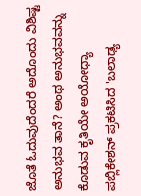ಜೊತೆ ಓದುವುದೆಂದರೆ ಅದೊಂದು ವಿಶಿಷ್ಟ ಅನುಭವ ತಾನೆ? ಅಂಥ ಅನುಭವವನ್ನು ಕೊಡುವ ಕೃತಿಯೇ ಅಯೋಧ್ಯಾ ಪಬ್ಲಿಕೇಶನ್ ಪ್ರಕಟಿಸಿದ 'ಬಲಾಢ್ಯ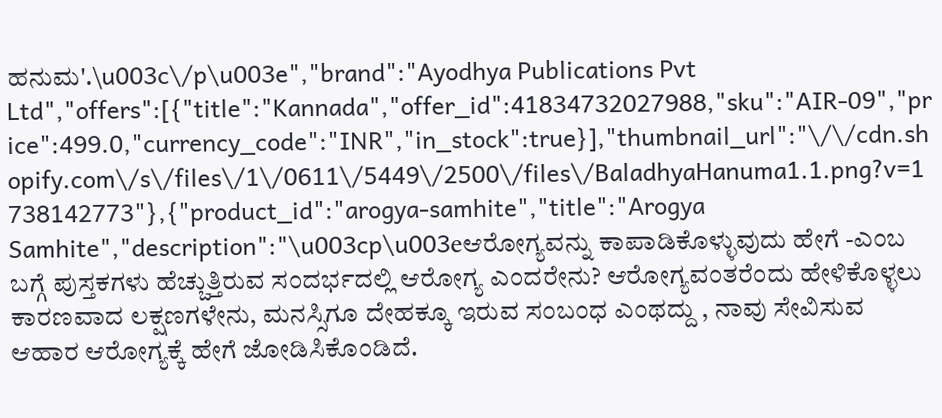ಹನುಮ'.\u003c\/p\u003e","brand":"Ayodhya Publications Pvt Ltd","offers":[{"title":"Kannada","offer_id":41834732027988,"sku":"AIR-09","price":499.0,"currency_code":"INR","in_stock":true}],"thumbnail_url":"\/\/cdn.shopify.com\/s\/files\/1\/0611\/5449\/2500\/files\/BaladhyaHanuma1.1.png?v=1738142773"},{"product_id":"arogya-samhite","title":"Arogya Samhite","description":"\u003cp\u003eಆರೋಗ್ಯವನ್ನು ಕಾಪಾಡಿಕೊಳ್ಳುವುದು ಹೇಗೆ -ಎಂಬ ಬಗ್ಗೆ ಪುಸ್ತಕಗಳು ಹೆಚ್ಚುತ್ತಿರುವ ಸಂದರ್ಭದಲ್ಲಿ ಆರೋಗ್ಯ ಎಂದರೇನು? ಆರೋಗ್ಯವಂತರೆಂದು ಹೇಳಿಕೊಳ್ಳಲು ಕಾರಣವಾದ ಲಕ್ಷಣಗಳೇನು, ಮನಸ್ಸಿಗೂ ದೇಹಕ್ಕೂ ಇರುವ ಸಂಬಂಧ ಎಂಥದ್ದು , ನಾವು ಸೇವಿಸುವ ಆಹಾರ ಆರೋಗ್ಯಕ್ಕೆ ಹೇಗೆ ಜೋಡಿಸಿಕೊಂಡಿದೆ.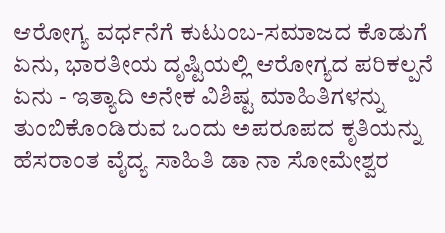ಆರೋಗ್ಯ ವರ್ಧನೆಗೆ ಕುಟುಂಬ-ಸಮಾಜದ ಕೊಡುಗೆ ಏನು, ಭಾರತೀಯ ದೃಷ್ಟಿಯಲ್ಲಿ ಆರೋಗ್ಯದ ಪರಿಕಲ್ಪನೆ ಏನು - ಇತ್ಯಾದಿ ಅನೇಕ ವಿಶಿಷ್ಟ ಮಾಹಿತಿಗಳನ್ನು ತುಂಬಿಕೊಂಡಿರುವ ಒಂದು ಅಪರೂಪದ ಕೃತಿಯನ್ನು ಹೆಸರಾಂತ ವೈದ್ಯ ಸಾಹಿತಿ ಡಾ ನಾ ಸೋಮೇಶ್ವರ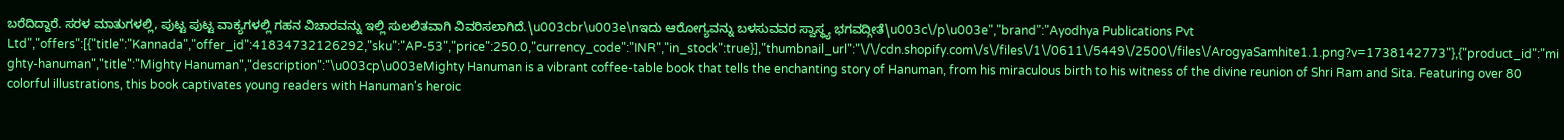ಬರೆದಿದ್ದಾರೆ. ಸರಳ ಮಾತುಗಳಲ್ಲಿ, ಪುಟ್ಟ ಪುಟ್ಟ ವಾಕ್ಯಗಳಲ್ಲಿ ಗಹನ ವಿಚಾರವನ್ನು ಇಲ್ಲಿ ಸುಲಲಿತವಾಗಿ ವಿವರಿಸಲಾಗಿದೆ.\u003cbr\u003e\nಇದು ಆರೋಗ್ಯವನ್ನು ಬಳಸುವವರ ಸ್ವಾಸ್ಥ್ಯ ಭಗವದ್ಗೀತೆ\u003c\/p\u003e","brand":"Ayodhya Publications Pvt Ltd","offers":[{"title":"Kannada","offer_id":41834732126292,"sku":"AP-53","price":250.0,"currency_code":"INR","in_stock":true}],"thumbnail_url":"\/\/cdn.shopify.com\/s\/files\/1\/0611\/5449\/2500\/files\/ArogyaSamhite1.1.png?v=1738142773"},{"product_id":"mighty-hanuman","title":"Mighty Hanuman","description":"\u003cp\u003eMighty Hanuman is a vibrant coffee-table book that tells the enchanting story of Hanuman, from his miraculous birth to his witness of the divine reunion of Shri Ram and Sita. Featuring over 80 colorful illustrations, this book captivates young readers with Hanuman's heroic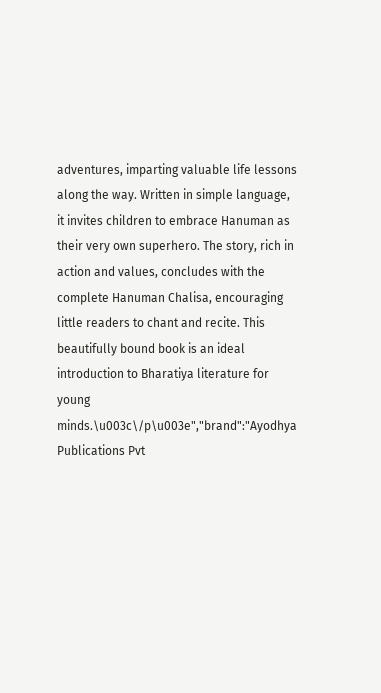adventures, imparting valuable life lessons along the way. Written in simple language, it invites children to embrace Hanuman as their very own superhero. The story, rich in action and values, concludes with the complete Hanuman Chalisa, encouraging little readers to chant and recite. This beautifully bound book is an ideal introduction to Bharatiya literature for young minds.\u003c\/p\u003e","brand":"Ayodhya Publications Pvt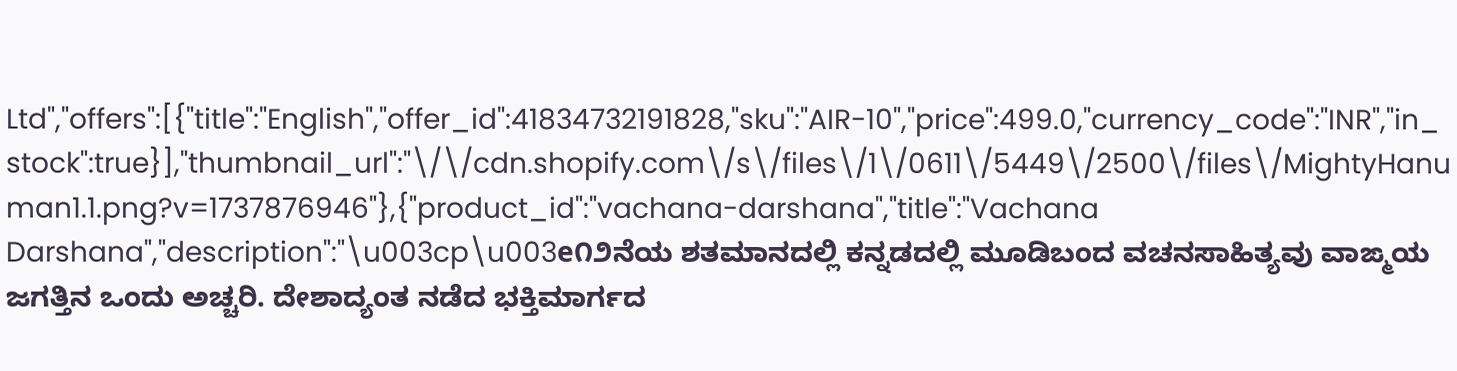Ltd","offers":[{"title":"English","offer_id":41834732191828,"sku":"AIR-10","price":499.0,"currency_code":"INR","in_stock":true}],"thumbnail_url":"\/\/cdn.shopify.com\/s\/files\/1\/0611\/5449\/2500\/files\/MightyHanuman1.1.png?v=1737876946"},{"product_id":"vachana-darshana","title":"Vachana Darshana","description":"\u003cp\u003e೧೨ನೆಯ ಶತಮಾನದಲ್ಲಿ ಕನ್ನಡದಲ್ಲಿ ಮೂಡಿಬಂದ ವಚನಸಾಹಿತ್ಯವು ವಾಙ್ಮಯ ಜಗತ್ತಿನ ಒಂದು ಅಚ್ಚರಿ. ದೇಶಾದ್ಯಂತ ನಡೆದ ಭಕ್ತಿಮಾರ್ಗದ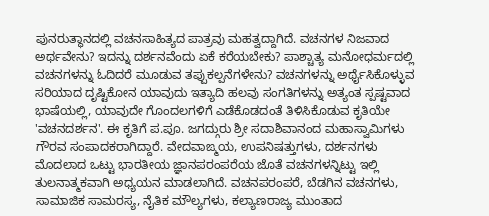ಪುನರುತ್ಥಾನದಲ್ಲಿ ವಚನಸಾಹಿತ್ಯದ ಪಾತ್ರವು ಮಹತ್ವದ್ದಾಗಿದೆ. ವಚನಗಳ ನಿಜವಾದ ಅರ್ಥವೇನು? ಇದನ್ನು ದರ್ಶನವೆಂದು ಏಕೆ ಕರೆಯಬೇಕು? ಪಾಶ್ಚಾತ್ಯ ಮನೋಧರ್ಮದಲ್ಲಿ ವಚನಗಳನ್ನು ಓದಿದರೆ ಮೂಡುವ ತಪ್ಪುಕಲ್ಪನೆಗಳೇನು? ವಚನಗಳನ್ನು ಅರ್ಥೈಸಿಕೊಳ್ಳುವ ಸರಿಯಾದ ದೃಷ್ಟಿಕೋನ ಯಾವುದು ಇತ್ಯಾದಿ ಹಲವು ಸಂಗತಿಗಳನ್ನು ಅತ್ಯಂತ ಸ್ಪಷ್ಟವಾದ ಭಾಷೆಯಲ್ಲಿ, ಯಾವುದೇ ಗೊಂದಲಗಳಿಗೆ ಎಡೆಕೊಡದಂತೆ ತಿಳಿಸಿಕೊಡುವ ಕೃತಿಯೇ 'ವಚನದರ್ಶನ'. ಈ ಕೃತಿಗೆ ಪ.ಪೂ. ಜಗದ್ಗುರು ಶ್ರೀ ಸದಾಶಿವಾನಂದ ಮಹಾಸ್ವಾಮಿಗಳು ಗೌರವ ಸಂಪಾದಕರಾಗಿದ್ದಾರೆ. ವೇದವಾಙ್ಮಯ, ಉಪನಿಷತ್ತುಗಳು, ದರ್ಶನಗಳು ಮೊದಲಾದ ಒಟ್ಟು ಭಾರತೀಯ ಜ್ಞಾನಪರಂಪರೆಯ ಜೊತೆ ವಚನಗಳನ್ನಿಟ್ಟು ಇಲ್ಲಿ ತುಲನಾತ್ಮಕವಾಗಿ ಅಧ್ಯಯನ ಮಾಡಲಾಗಿದೆ. ವಚನಪರಂಪರೆ, ಬೆಡಗಿನ ವಚನಗಳು, ಸಾಮಾಜಿಕ ಸಾಮರಸ್ಯ, ನೈತಿಕ ಮೌಲ್ಯಗಳು, ಕಲ್ಯಾಣರಾಜ್ಯ ಮುಂತಾದ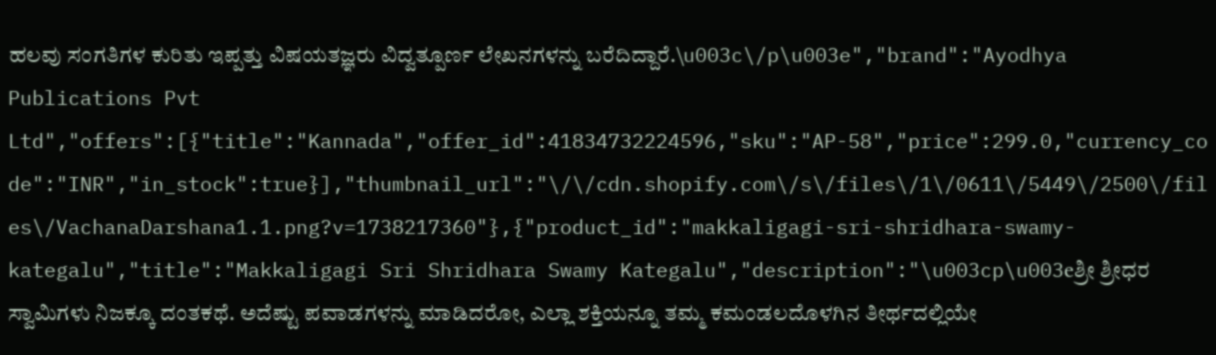ಹಲವು ಸಂಗತಿಗಳ ಕುರಿತು ಇಪ್ಪತ್ತು ವಿಷಯತಜ್ಞರು ವಿದ್ವತ್ಪೂರ್ಣ ಲೇಖನಗಳನ್ನು ಬರೆದಿದ್ದಾರೆ.\u003c\/p\u003e","brand":"Ayodhya Publications Pvt Ltd","offers":[{"title":"Kannada","offer_id":41834732224596,"sku":"AP-58","price":299.0,"currency_code":"INR","in_stock":true}],"thumbnail_url":"\/\/cdn.shopify.com\/s\/files\/1\/0611\/5449\/2500\/files\/VachanaDarshana1.1.png?v=1738217360"},{"product_id":"makkaligagi-sri-shridhara-swamy-kategalu","title":"Makkaligagi Sri Shridhara Swamy Kategalu","description":"\u003cp\u003eಶ್ರೀ ಶ್ರೀಧರ ಸ್ವಾಮಿಗಳು ನಿಜಕ್ಕೂ ದಂತಕಥೆ. ಅದೆಷ್ಟು ಪವಾಡಗಳನ್ನು ಮಾಡಿದರೋ, ಎಲ್ಲಾ ಶಕ್ತಿಯನ್ನೂ ತಮ್ಮ ಕಮಂಡಲದೊಳಗಿನ ತೀರ್ಥದಲ್ಲಿಯೇ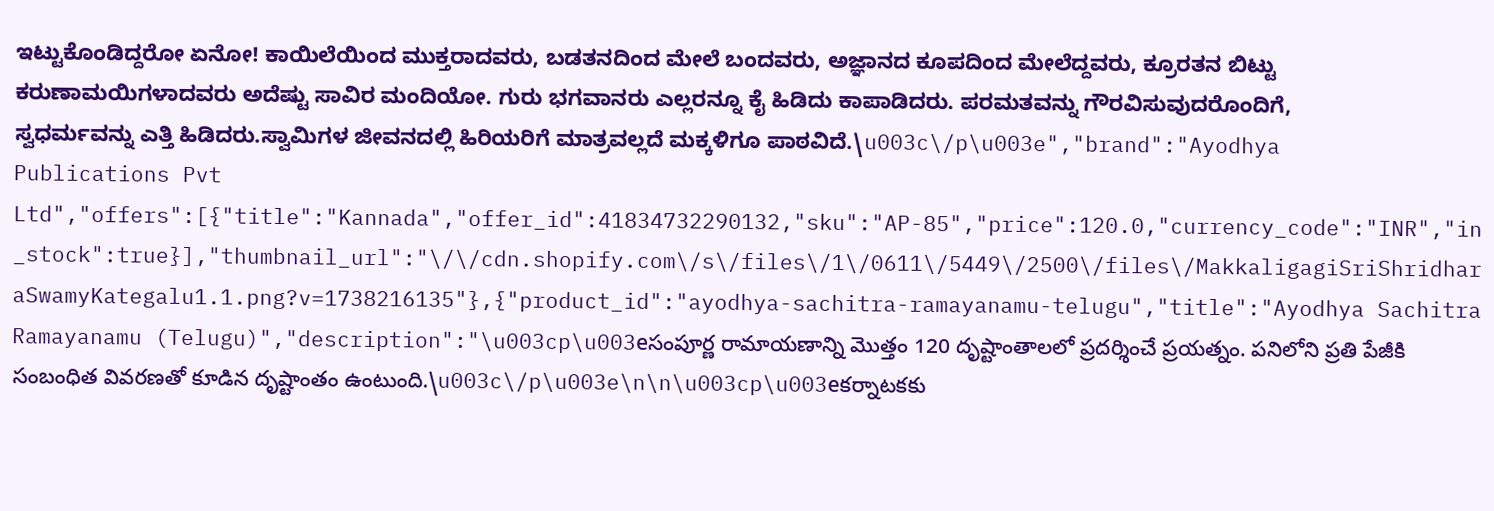ಇಟ್ಟುಕೊಂಡಿದ್ದರೋ ಏನೋ! ಕಾಯಿಲೆಯಿಂದ ಮುಕ್ತರಾದವರು, ಬಡತನದಿಂದ ಮೇಲೆ ಬಂದವರು, ಅಜ್ಞಾನದ ಕೂಪದಿಂದ ಮೇಲೆದ್ದವರು, ಕ್ರೂರತನ ಬಿಟ್ಟು ಕರುಣಾಮಯಿಗಳಾದವರು ಅದೆಷ್ಟು ಸಾವಿರ ಮಂದಿಯೋ. ಗುರು ಭಗವಾನರು ಎಲ್ಲರನ್ನೂ ಕೈ ಹಿಡಿದು ಕಾಪಾಡಿದರು. ಪರಮತವನ್ನು ಗೌರವಿಸುವುದರೊಂದಿಗೆ, ಸ್ವಧರ್ಮವನ್ನು ಎತ್ತಿ ಹಿಡಿದರು.ಸ್ವಾಮಿಗಳ ಜೀವನದಲ್ಲಿ ಹಿರಿಯರಿಗೆ ಮಾತ್ರವಲ್ಲದೆ ಮಕ್ಕಳಿಗೂ ಪಾಠವಿದೆ.\u003c\/p\u003e","brand":"Ayodhya Publications Pvt Ltd","offers":[{"title":"Kannada","offer_id":41834732290132,"sku":"AP-85","price":120.0,"currency_code":"INR","in_stock":true}],"thumbnail_url":"\/\/cdn.shopify.com\/s\/files\/1\/0611\/5449\/2500\/files\/MakkaligagiSriShridharaSwamyKategalu1.1.png?v=1738216135"},{"product_id":"ayodhya-sachitra-ramayanamu-telugu","title":"Ayodhya Sachitra Ramayanamu (Telugu)","description":"\u003cp\u003eసంపూర్ణ రామాయణాన్ని మొత్తం 120 దృష్టాంతాలలో ప్రదర్శించే ప్రయత్నం. పనిలోని ప్రతి పేజీకి సంబంధిత వివరణతో కూడిన దృష్టాంతం ఉంటుంది.\u003c\/p\u003e\n\n\u003cp\u003eకర్నాటకకు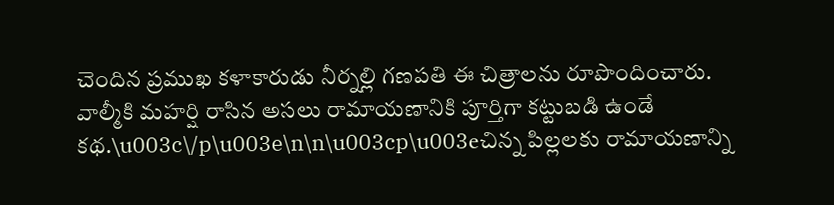చెందిన ప్రముఖ కళాకారుడు నీర్నల్లి గణపతి ఈ చిత్రాలను రూపొందించారు. వాల్మీకి మహర్షి రాసిన అసలు రామాయణానికి పూర్తిగా కట్టుబడి ఉండే కథ.\u003c\/p\u003e\n\n\u003cp\u003eచిన్న పిల్లలకు రామాయణాన్ని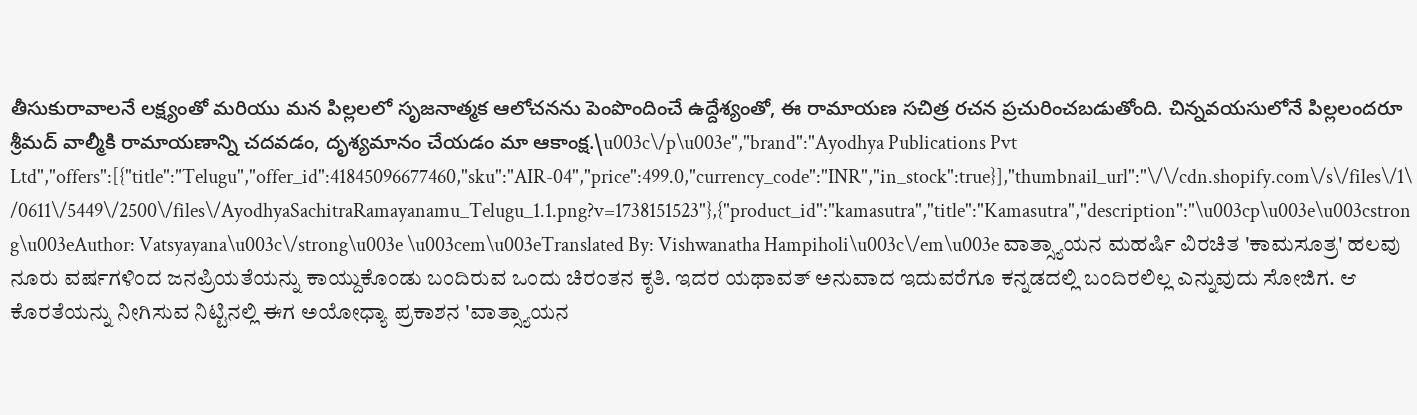తీసుకురావాలనే లక్ష్యంతో మరియు మన పిల్లలలో సృజనాత్మక ఆలోచనను పెంపొందించే ఉద్దేశ్యంతో, ఈ రామాయణ సచిత్ర రచన ప్రచురించబడుతోంది. చిన్నవయసులోనే పిల్లలందరూ శ్రీమద్ వాల్మీకి రామాయణాన్ని చదవడం, దృశ్యమానం చేయడం మా ఆకాంక్ష.\u003c\/p\u003e","brand":"Ayodhya Publications Pvt Ltd","offers":[{"title":"Telugu","offer_id":41845096677460,"sku":"AIR-04","price":499.0,"currency_code":"INR","in_stock":true}],"thumbnail_url":"\/\/cdn.shopify.com\/s\/files\/1\/0611\/5449\/2500\/files\/AyodhyaSachitraRamayanamu_Telugu_1.1.png?v=1738151523"},{"product_id":"kamasutra","title":"Kamasutra","description":"\u003cp\u003e\u003cstrong\u003eAuthor: Vatsyayana\u003c\/strong\u003e \u003cem\u003eTranslated By: Vishwanatha Hampiholi\u003c\/em\u003e ವಾತ್ಸ್ಯಾಯನ ಮಹರ್ಷಿ ವಿರಚಿತ 'ಕಾಮಸೂತ್ರ' ಹಲವು ನೂರು ವರ್ಷಗಳಿಂದ ಜನಪ್ರಿಯತೆಯನ್ನು ಕಾಯ್ದುಕೊಂಡು ಬಂದಿರುವ ಒಂದು ಚಿರಂತನ ಕೃತಿ. ಇದರ ಯಥಾವತ್ ಅನುವಾದ ಇದುವರೆಗೂ ಕನ್ನಡದಲ್ಲಿ ಬಂದಿರಲಿಲ್ಲ ಎನ್ನುವುದು ಸೋಜಿಗ. ಆ ಕೊರತೆಯನ್ನು ನೀಗಿಸುವ ನಿಟ್ಟಿನಲ್ಲಿ ಈಗ ಅಯೋಧ್ಯಾ ಪ್ರಕಾಶನ 'ವಾತ್ಸ್ಯಾಯನ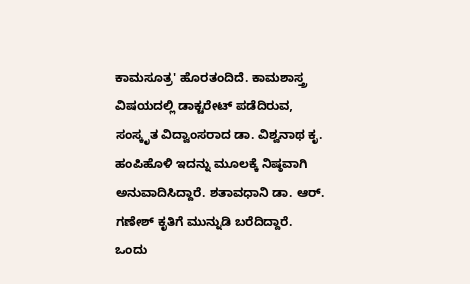ಕಾಮಸೂತ್ರ' ಹೊರತಂದಿದೆ. ಕಾಮಶಾಸ್ತ್ರ ವಿಷಯದಲ್ಲಿ ಡಾಕ್ಟರೇಟ್ ಪಡೆದಿರುವ, ಸಂಸ್ಕೃತ ವಿದ್ವಾಂಸರಾದ ಡಾ. ವಿಶ್ವನಾಥ ಕೃ. ಹಂಪಿಹೊಳಿ ಇದನ್ನು ಮೂಲಕ್ಕೆ ನಿಷ್ಠವಾಗಿ ಅನುವಾದಿಸಿದ್ದಾರೆ. ಶತಾವಧಾನಿ ಡಾ. ಆರ್. ಗಣೇಶ್ ಕೃತಿಗೆ ಮುನ್ನುಡಿ ಬರೆದಿದ್ದಾರೆ. ಒಂದು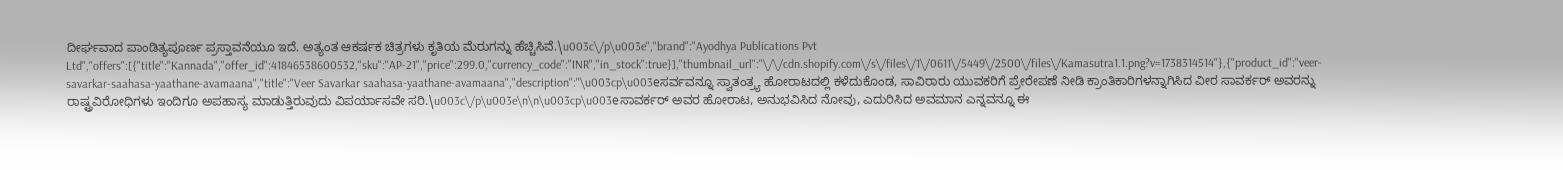ದೀರ್ಘವಾದ ಪಾಂಡಿತ್ಯಪೂರ್ಣ ಪ್ರಸ್ತಾವನೆಯೂ ಇದೆ. ಅತ್ಯಂತ ಆಕರ್ಷಕ ಚಿತ್ರಗಳು ಕೃತಿಯ ಮೆರುಗನ್ನು ಹೆಚ್ಚಿಸಿವೆ.\u003c\/p\u003e","brand":"Ayodhya Publications Pvt Ltd","offers":[{"title":"Kannada","offer_id":41846538600532,"sku":"AP-21","price":299.0,"currency_code":"INR","in_stock":true}],"thumbnail_url":"\/\/cdn.shopify.com\/s\/files\/1\/0611\/5449\/2500\/files\/Kamasutra1.1.png?v=1738314514"},{"product_id":"veer-savarkar-saahasa-yaathane-avamaana","title":"Veer Savarkar saahasa-yaathane-avamaana","description":"\u003cp\u003eಸರ್ವವನ್ನೂ ಸ್ವಾತಂತ್ರ್ಯ ಹೋರಾಟದಲ್ಲಿ ಕಳೆದುಕೊಂಡ, ಸಾವಿರಾರು ಯುವಕರಿಗೆ ಪ್ರೇರೇಪಣೆ ನೀಡಿ ಕ್ರಾಂತಿಕಾರಿಗಳನ್ನಾಗಿಸಿದ ವೀರ ಸಾವರ್ಕರ್ ಅವರನ್ನು ರಾಷ್ಟ್ರವಿರೋಧಿಗಳು ಇಂದಿಗೂ ಅಪಹಾಸ್ಯ ಮಾಡುತ್ತಿರುವುದು ವಿಪರ್ಯಾಸವೇ ಸರಿ.\u003c\/p\u003e\n\n\u003cp\u003eಸಾವರ್ಕರ್ ಅವರ ಹೋರಾಟ, ಅನುಭವಿಸಿದ ನೋವು, ಎದುರಿಸಿದ ಅವಮಾನ ಎನ್ನವನ್ನೂ ಈ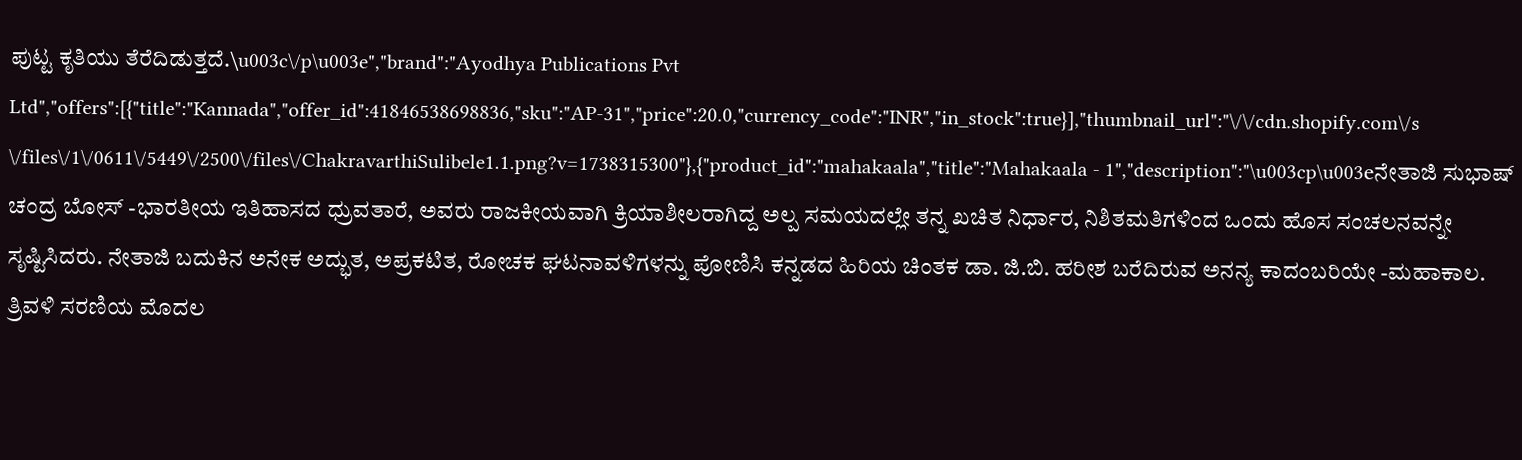ಪುಟ್ಟ ಕೃತಿಯು ತೆರೆದಿಡುತ್ತದೆ.\u003c\/p\u003e","brand":"Ayodhya Publications Pvt Ltd","offers":[{"title":"Kannada","offer_id":41846538698836,"sku":"AP-31","price":20.0,"currency_code":"INR","in_stock":true}],"thumbnail_url":"\/\/cdn.shopify.com\/s\/files\/1\/0611\/5449\/2500\/files\/ChakravarthiSulibele1.1.png?v=1738315300"},{"product_id":"mahakaala","title":"Mahakaala - 1","description":"\u003cp\u003eನೇತಾಜಿ ಸುಭಾಷ್ ಚಂದ್ರ ಬೋಸ್ -ಭಾರತೀಯ ಇತಿಹಾಸದ ಧ್ರುವತಾರೆ, ಅವರು ರಾಜಕೀಯವಾಗಿ ಕ್ರಿಯಾಶೀಲರಾಗಿದ್ದ ಅಲ್ಪ ಸಮಯದಲ್ಲೇ ತನ್ನ ಖಚಿತ ನಿರ್ಧಾರ, ನಿಶಿತಮತಿಗಳಿಂದ ಒಂದು ಹೊಸ ಸಂಚಲನವನ್ನೇ ಸೃಷ್ಟಿಸಿದರು. ನೇತಾಜಿ ಬದುಕಿನ ಅನೇಕ ಅದ್ಭುತ, ಅಪ್ರಕಟಿತ, ರೋಚಕ ಘಟನಾವಳಿಗಳನ್ನು ಪೋಣಿಸಿ ಕನ್ನಡದ ಹಿರಿಯ ಚಿಂತಕ ಡಾ. ಜಿ.ಬಿ. ಹರೀಶ ಬರೆದಿರುವ ಅನನ್ಯ ಕಾದಂಬರಿಯೇ -ಮಹಾಕಾಲ. ತ್ರಿವಳಿ ಸರಣಿಯ ಮೊದಲ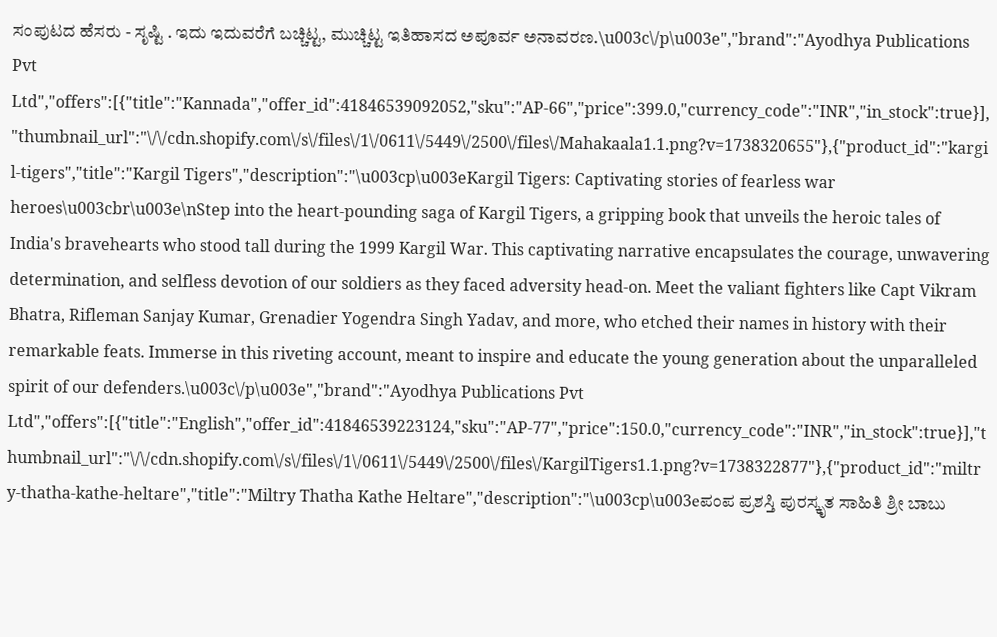ಸಂಪುಟದ ಹೆಸರು - ಸೃಷ್ಟಿ . ಇದು ಇದುವರೆಗೆ ಬಚ್ಚಿಟ್ಟ, ಮುಚ್ಚಿಟ್ಟ ಇತಿಹಾಸದ ಅಪೂರ್ವ ಅನಾವರಣ.\u003c\/p\u003e","brand":"Ayodhya Publications Pvt Ltd","offers":[{"title":"Kannada","offer_id":41846539092052,"sku":"AP-66","price":399.0,"currency_code":"INR","in_stock":true}],"thumbnail_url":"\/\/cdn.shopify.com\/s\/files\/1\/0611\/5449\/2500\/files\/Mahakaala1.1.png?v=1738320655"},{"product_id":"kargil-tigers","title":"Kargil Tigers","description":"\u003cp\u003eKargil Tigers: Captivating stories of fearless war heroes\u003cbr\u003e\nStep into the heart-pounding saga of Kargil Tigers, a gripping book that unveils the heroic tales of India's bravehearts who stood tall during the 1999 Kargil War. This captivating narrative encapsulates the courage, unwavering determination, and selfless devotion of our soldiers as they faced adversity head-on. Meet the valiant fighters like Capt Vikram Bhatra, Rifleman Sanjay Kumar, Grenadier Yogendra Singh Yadav, and more, who etched their names in history with their remarkable feats. Immerse in this riveting account, meant to inspire and educate the young generation about the unparalleled spirit of our defenders.\u003c\/p\u003e","brand":"Ayodhya Publications Pvt Ltd","offers":[{"title":"English","offer_id":41846539223124,"sku":"AP-77","price":150.0,"currency_code":"INR","in_stock":true}],"thumbnail_url":"\/\/cdn.shopify.com\/s\/files\/1\/0611\/5449\/2500\/files\/KargilTigers1.1.png?v=1738322877"},{"product_id":"miltry-thatha-kathe-heltare","title":"Miltry Thatha Kathe Heltare","description":"\u003cp\u003eಪಂಪ ಪ್ರಶಸ್ತಿ ಪುರಸ್ಕೃತ ಸಾಹಿತಿ ಶ್ರೀ ಬಾಬು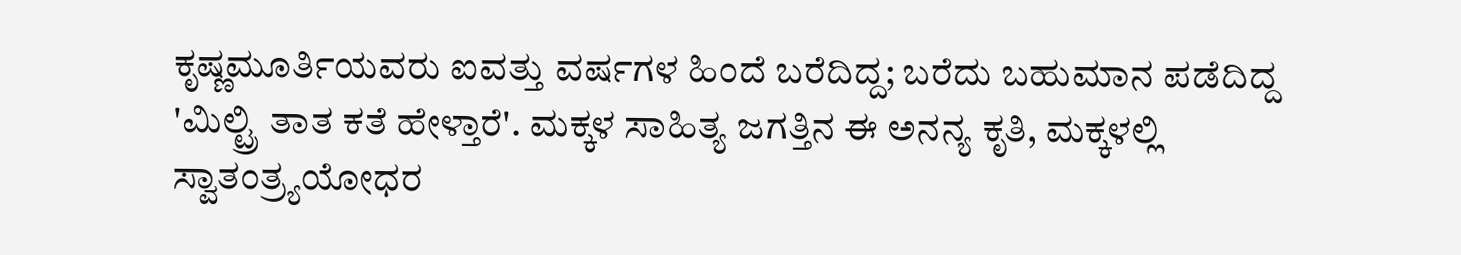ಕೃಷ್ಣಮೂರ್ತಿಯವರು ಐವತ್ತು ವರ್ಷಗಳ ಹಿಂದೆ ಬರೆದಿದ್ದ; ಬರೆದು ಬಹುಮಾನ ಪಡೆದಿದ್ದ 'ಮಿಲ್ಟ್ರಿ ತಾತ ಕತೆ ಹೇಳ್ತಾರೆ'. ಮಕ್ಕಳ ಸಾಹಿತ್ಯ ಜಗತ್ತಿನ ಈ ಅನನ್ಯ ಕೃತಿ, ಮಕ್ಕಳಲ್ಲಿ ಸ್ವಾತಂತ್ರ್ಯಯೋಧರ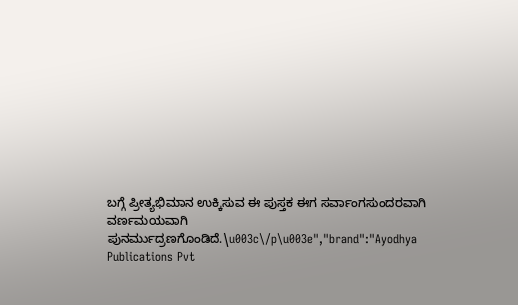ಬಗ್ಗೆ ಪ್ರೀತ್ಯಭಿಮಾನ ಉಕ್ಕಿಸುವ ಈ ಪುಸ್ತಕ ಈಗ ಸರ್ವಾಂಗಸುಂದರವಾಗಿ ವರ್ಣಮಯವಾಗಿ ಪುನರ್ಮುದ್ರಣಗೊಂಡಿದೆ.\u003c\/p\u003e","brand":"Ayodhya Publications Pvt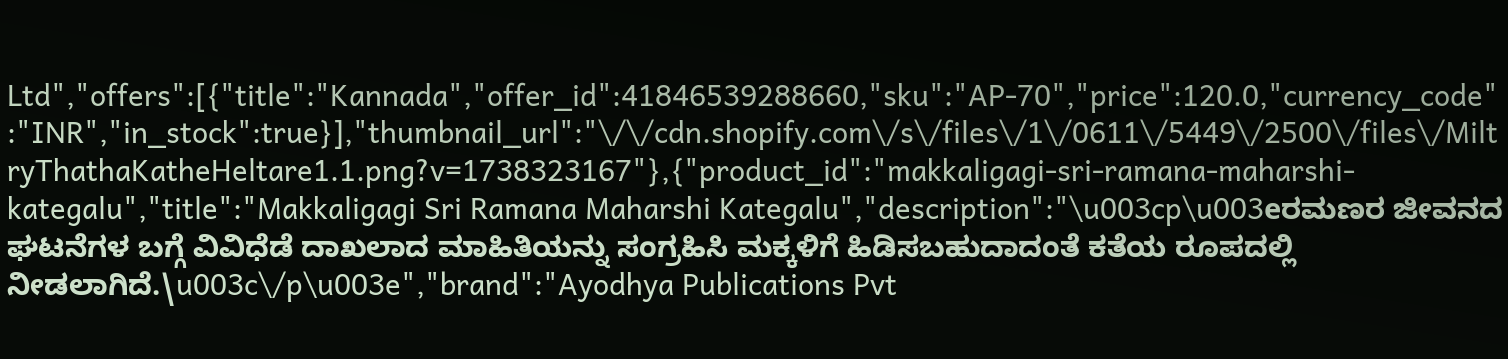Ltd","offers":[{"title":"Kannada","offer_id":41846539288660,"sku":"AP-70","price":120.0,"currency_code":"INR","in_stock":true}],"thumbnail_url":"\/\/cdn.shopify.com\/s\/files\/1\/0611\/5449\/2500\/files\/MiltryThathaKatheHeltare1.1.png?v=1738323167"},{"product_id":"makkaligagi-sri-ramana-maharshi-kategalu","title":"Makkaligagi Sri Ramana Maharshi Kategalu","description":"\u003cp\u003eರಮಣರ ಜೀವನದ ಘಟನೆಗಳ ಬಗ್ಗೆ ವಿವಿಧೆಡೆ ದಾಖಲಾದ ಮಾಹಿತಿಯನ್ನು ಸಂಗ್ರಹಿಸಿ ಮಕ್ಕಳಿಗೆ ಹಿಡಿಸಬಹುದಾದಂತೆ ಕತೆಯ ರೂಪದಲ್ಲಿ ನೀಡಲಾಗಿದೆ.\u003c\/p\u003e","brand":"Ayodhya Publications Pvt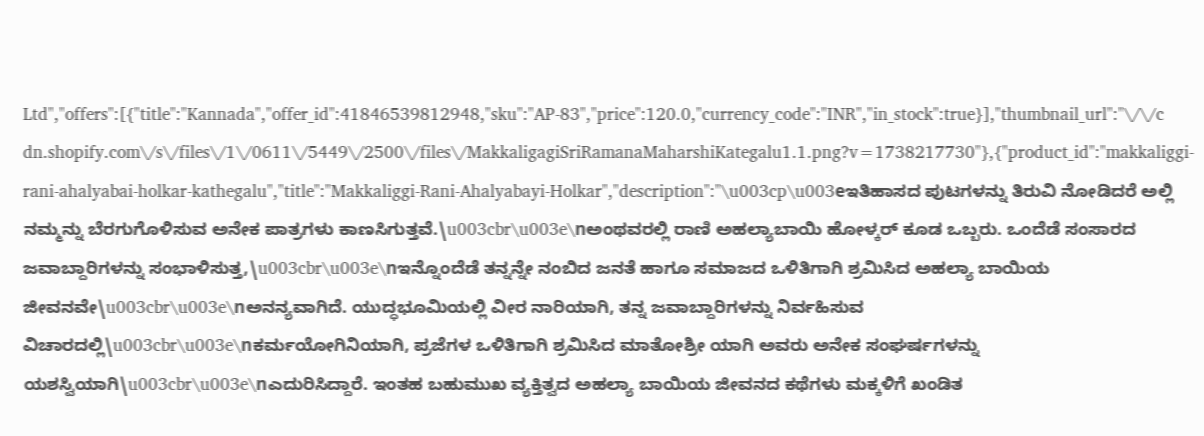Ltd","offers":[{"title":"Kannada","offer_id":41846539812948,"sku":"AP-83","price":120.0,"currency_code":"INR","in_stock":true}],"thumbnail_url":"\/\/cdn.shopify.com\/s\/files\/1\/0611\/5449\/2500\/files\/MakkaligagiSriRamanaMaharshiKategalu1.1.png?v=1738217730"},{"product_id":"makkaliggi-rani-ahalyabai-holkar-kathegalu","title":"Makkaliggi-Rani-Ahalyabayi-Holkar","description":"\u003cp\u003eಇತಿಹಾಸದ ಪುಟಗಳನ್ನು ತಿರುವಿ ನೋಡಿದರೆ ಅಲ್ಲಿ ನಮ್ಮನ್ನು ಬೆರಗುಗೊಳಿಸುವ ಅನೇಕ ಪಾತ್ರಗಳು ಕಾಣಸಿಗುತ್ತವೆ.\u003cbr\u003e\nಅಂಥವರಲ್ಲಿ ರಾಣಿ ಅಹಲ್ಯಾಬಾಯಿ ಹೋಳ್ಕರ್ ಕೂಡ ಒಬ್ಬರು. ಒಂದೆಡೆ ಸಂಸಾರದ ಜವಾಬ್ದಾರಿಗಳನ್ನು ಸಂಭಾಳಿಸುತ್ತ,\u003cbr\u003e\nಇನ್ನೊಂದೆಡೆ ತನ್ನನ್ನೇ ನಂಬಿದ ಜನತೆ ಹಾಗೂ ಸಮಾಜದ ಒಳಿತಿಗಾಗಿ ಶ್ರಮಿಸಿದ ಅಹಲ್ಯಾ ಬಾಯಿಯ ಜೀವನವೇ\u003cbr\u003e\nಅನನ್ಯವಾಗಿದೆ. ಯುದ್ಧಭೂಮಿಯಲ್ಲಿ ವೀರ ನಾರಿಯಾಗಿ, ತನ್ನ ಜವಾಬ್ದಾರಿಗಳನ್ನು ನಿರ್ವಹಿಸುವ ವಿಚಾರದಲ್ಲಿ\u003cbr\u003e\nಕರ್ಮಯೋಗಿನಿಯಾಗಿ, ಪ್ರಜೆಗಳ ಒಳಿತಿಗಾಗಿ ಶ್ರಮಿಸಿದ ಮಾತೋಶ್ರೀ ಯಾಗಿ ಅವರು ಅನೇಕ ಸಂಘರ್ಷಗಳನ್ನು ಯಶಸ್ವಿಯಾಗಿ\u003cbr\u003e\nಎದುರಿಸಿದ್ದಾರೆ. ಇಂತಹ ಬಹುಮುಖ ವ್ಯಕ್ತಿತ್ವದ ಅಹಲ್ಯಾ ಬಾಯಿಯ ಜೀವನದ ಕಥೆಗಳು ಮಕ್ಕಳಿಗೆ ಖಂಡಿತ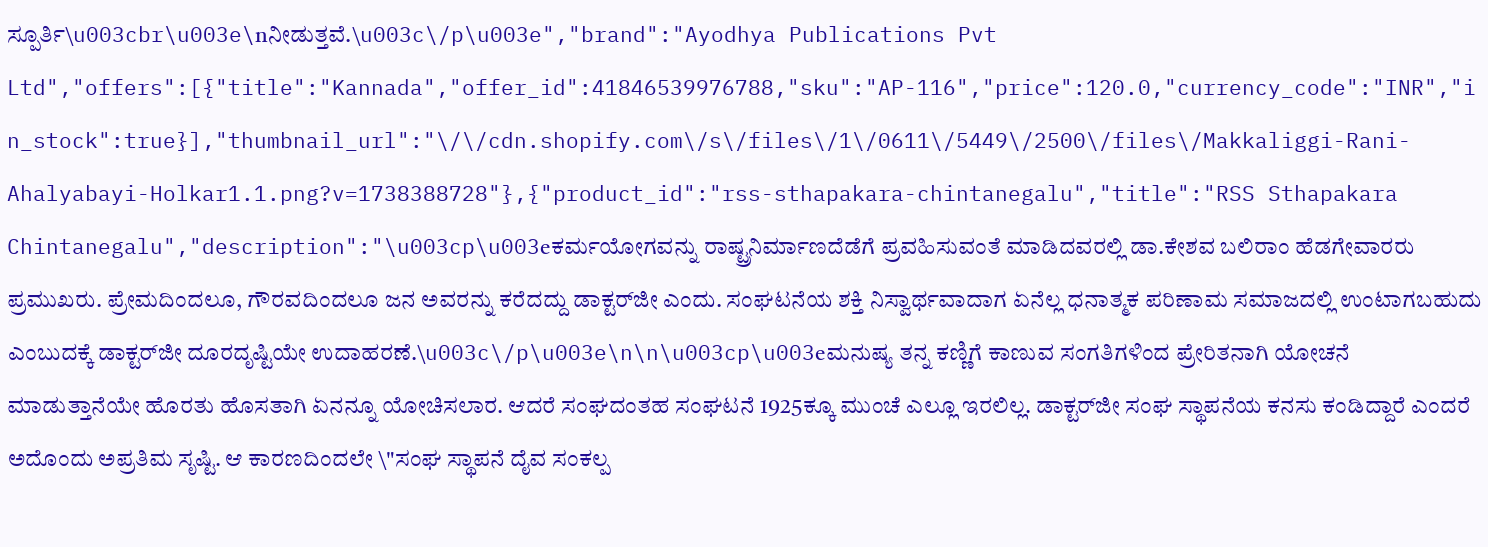ಸ್ಪೂರ್ತಿ\u003cbr\u003e\nನೀಡುತ್ತವೆ.\u003c\/p\u003e","brand":"Ayodhya Publications Pvt Ltd","offers":[{"title":"Kannada","offer_id":41846539976788,"sku":"AP-116","price":120.0,"currency_code":"INR","in_stock":true}],"thumbnail_url":"\/\/cdn.shopify.com\/s\/files\/1\/0611\/5449\/2500\/files\/Makkaliggi-Rani-Ahalyabayi-Holkar1.1.png?v=1738388728"},{"product_id":"rss-sthapakara-chintanegalu","title":"RSS Sthapakara Chintanegalu","description":"\u003cp\u003eಕರ್ಮಯೋಗವನ್ನು ರಾಷ್ಟ್ರನಿರ್ಮಾಣದೆಡೆಗೆ ಪ್ರವಹಿಸುವಂತೆ ಮಾಡಿದವರಲ್ಲಿ ಡಾ.ಕೇಶವ ಬಲಿರಾಂ ಹೆಡಗೇವಾರರು ಪ್ರಮುಖರು. ಪ್ರೇಮದಿಂದಲೂ, ಗೌರವದಿಂದಲೂ ಜನ ಅವರನ್ನು ಕರೆದದ್ದು ಡಾಕ್ಟರ್‌ಜೀ ಎಂದು. ಸಂಘಟನೆಯ ಶಕ್ತಿ ನಿಸ್ವಾರ್ಥವಾದಾಗ ಏನೆಲ್ಲ ಧನಾತ್ಮಕ ಪರಿಣಾಮ ಸಮಾಜದಲ್ಲಿ ಉಂಟಾಗಬಹುದು ಎಂಬುದಕ್ಕೆ ಡಾಕ್ಟರ್‌ಜೀ ದೂರದೃಷ್ಟಿಯೇ ಉದಾಹರಣೆ.\u003c\/p\u003e\n\n\u003cp\u003eಮನುಷ್ಯ ತನ್ನ ಕಣ್ಣಿಗೆ ಕಾಣುವ ಸಂಗತಿಗಳಿಂದ ಪ್ರೇರಿತನಾಗಿ ಯೋಚನೆ ಮಾಡುತ್ತಾನೆಯೇ ಹೊರತು ಹೊಸತಾಗಿ ಏನನ್ನೂ ಯೋಚಿಸಲಾರ. ಆದರೆ ಸಂಘದಂತಹ ಸಂಘಟನೆ 1925ಕ್ಕೂ ಮುಂಚೆ ಎಲ್ಲೂ ಇರಲಿಲ್ಲ. ಡಾಕ್ಟರ್‌ಜೀ ಸಂಘ ಸ್ಥಾಪನೆಯ ಕನಸು ಕಂಡಿದ್ದಾರೆ ಎಂದರೆ ಅದೊಂದು ಅಪ್ರತಿಮ ಸೃಷ್ಟಿ. ಆ ಕಾರಣದಿಂದಲೇ \"ಸಂಘ ಸ್ಥಾಪನೆ ದೈವ ಸಂಕಲ್ಪ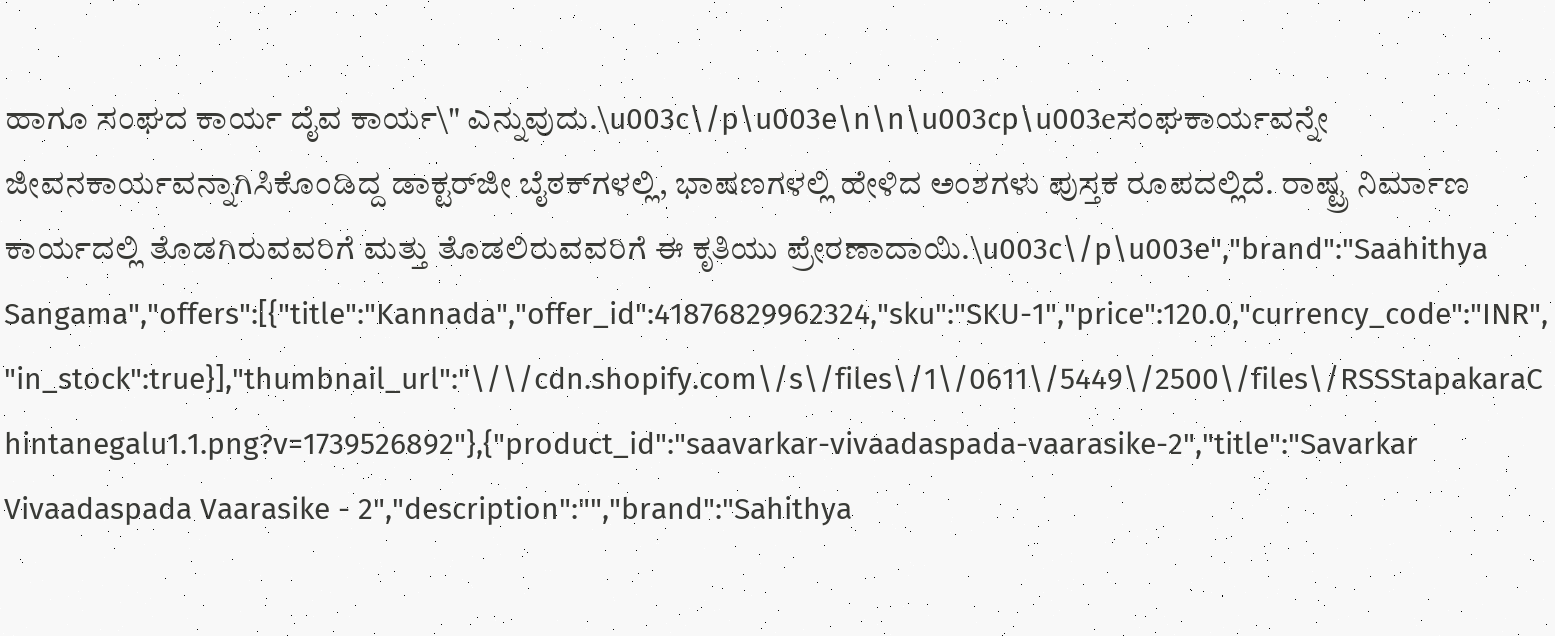ಹಾಗೂ ಸಂಘದ ಕಾರ್ಯ ದೈವ ಕಾರ್ಯ\" ಎನ್ನುವುದು.\u003c\/p\u003e\n\n\u003cp\u003eಸಂಘಕಾರ್ಯವನ್ನೇ ಜೀವನಕಾರ್ಯವನ್ನಾಗಿಸಿಕೊಂಡಿದ್ದ ಡಾಕ್ಟರ್‌ಜೀ ಬೈಠಕ್‌ಗಳಲ್ಲಿ, ಭಾಷಣಗಳಲ್ಲಿ ಹೇಳಿದ ಅಂಶಗಳು ಪುಸ್ತಕ ರೂಪದಲ್ಲಿದೆ. ರಾಷ್ಟ್ರ ನಿರ್ಮಾಣ ಕಾರ್ಯದಲ್ಲಿ ತೊಡಗಿರುವವರಿಗೆ ಮತ್ತು ತೊಡಲಿರುವವರಿಗೆ ಈ ಕೃತಿಯು ಪ್ರೇರಣಾದಾಯಿ.\u003c\/p\u003e","brand":"Saahithya Sangama","offers":[{"title":"Kannada","offer_id":41876829962324,"sku":"SKU-1","price":120.0,"currency_code":"INR","in_stock":true}],"thumbnail_url":"\/\/cdn.shopify.com\/s\/files\/1\/0611\/5449\/2500\/files\/RSSStapakaraChintanegalu1.1.png?v=1739526892"},{"product_id":"saavarkar-vivaadaspada-vaarasike-2","title":"Savarkar Vivaadaspada Vaarasike - 2","description":"","brand":"Sahithya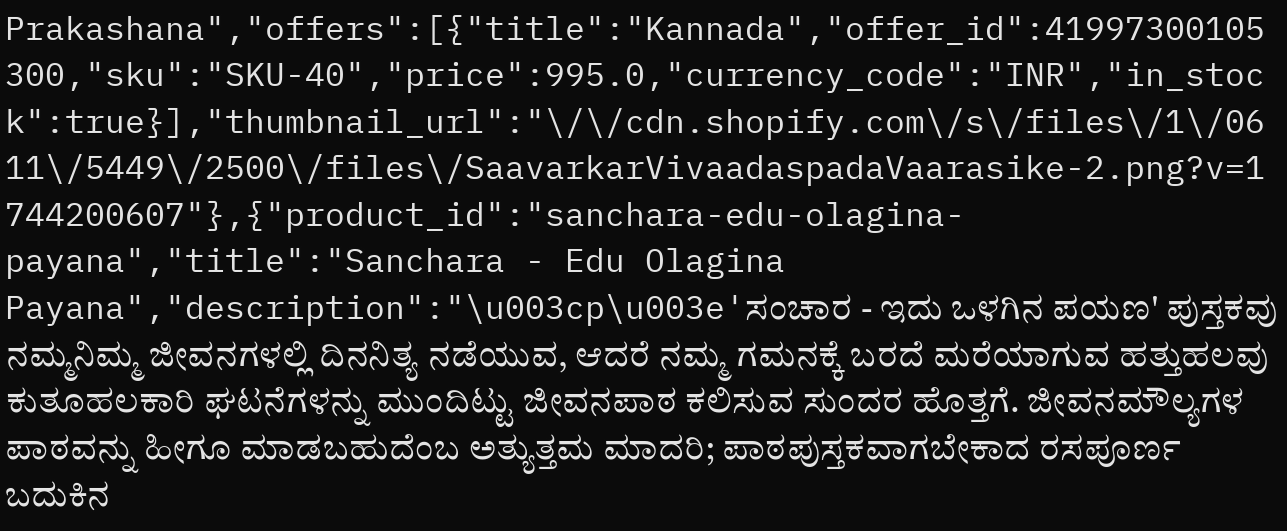Prakashana","offers":[{"title":"Kannada","offer_id":41997300105300,"sku":"SKU-40","price":995.0,"currency_code":"INR","in_stock":true}],"thumbnail_url":"\/\/cdn.shopify.com\/s\/files\/1\/0611\/5449\/2500\/files\/SaavarkarVivaadaspadaVaarasike-2.png?v=1744200607"},{"product_id":"sanchara-edu-olagina-payana","title":"Sanchara - Edu Olagina Payana","description":"\u003cp\u003e'ಸಂಚಾರ - ಇದು ಒಳಗಿನ ಪಯಣ' ಪುಸ್ತಕವು ನಮ್ಮನಿಮ್ಮ ಜೀವನಗಳಲ್ಲಿ ದಿನನಿತ್ಯ ನಡೆಯುವ, ಆದರೆ ನಮ್ಮ ಗಮನಕ್ಕೆ ಬರದೆ ಮರೆಯಾಗುವ ಹತ್ತುಹಲವು ಕುತೂಹಲಕಾರಿ ಘಟನೆಗಳನ್ನು ಮುಂದಿಟ್ಟು ಜೀವನಪಾಠ ಕಲಿಸುವ ಸುಂದರ ಹೊತ್ತಗೆ. ಜೀವನಮೌಲ್ಯಗಳ ಪಾಠವನ್ನು ಹೀಗೂ ಮಾಡಬಹುದೆಂಬ ಅತ್ಯುತ್ತಮ ಮಾದರಿ; ಪಾಠಪುಸ್ತಕವಾಗಬೇಕಾದ ರಸಪೂರ್ಣ ಬದುಕಿನ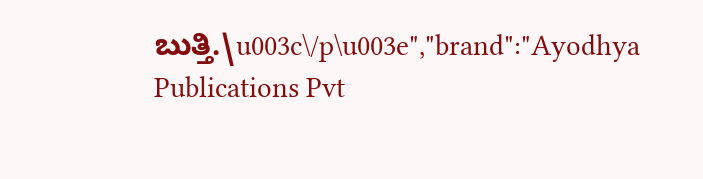ಬುತ್ತಿ.\u003c\/p\u003e","brand":"Ayodhya Publications Pvt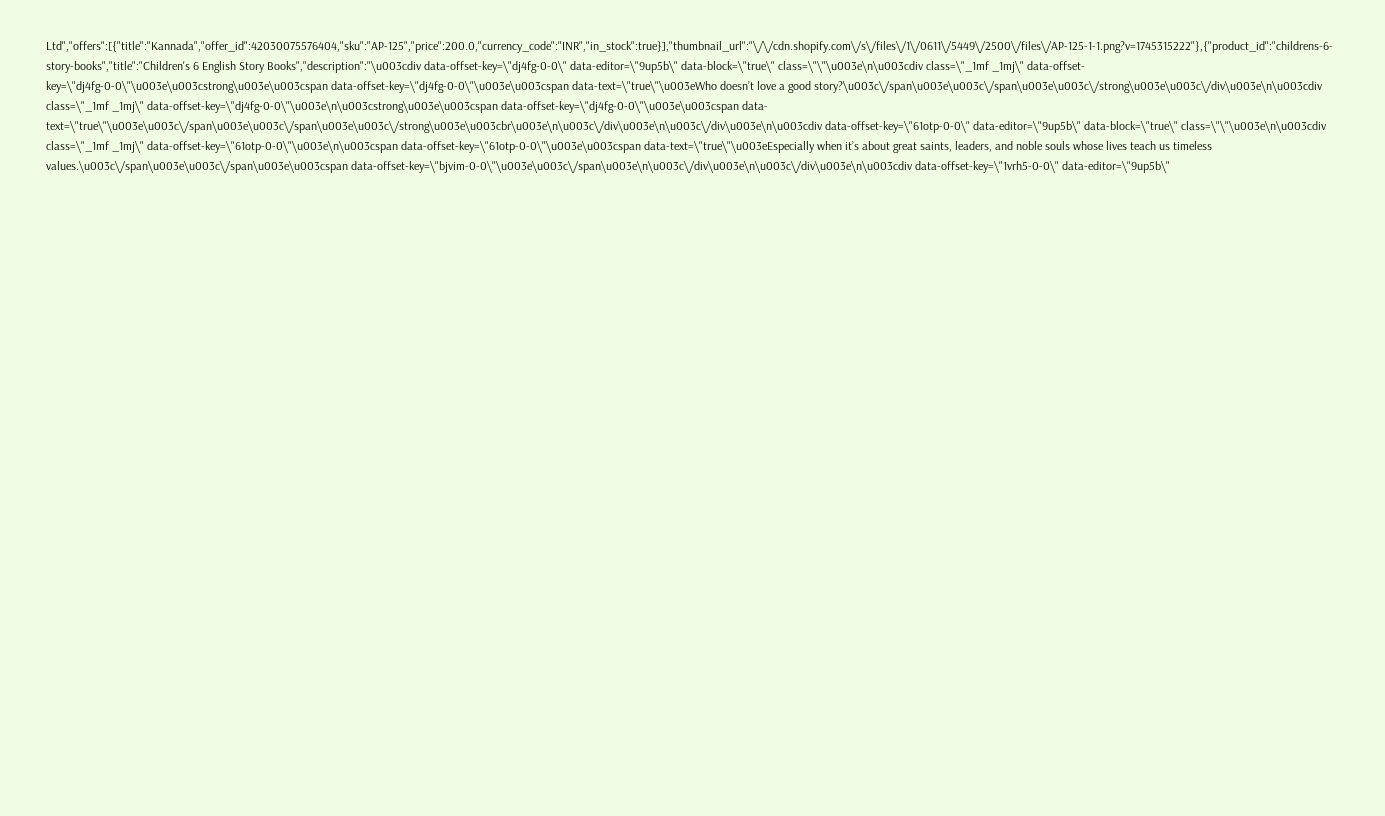Ltd","offers":[{"title":"Kannada","offer_id":42030075576404,"sku":"AP-125","price":200.0,"currency_code":"INR","in_stock":true}],"thumbnail_url":"\/\/cdn.shopify.com\/s\/files\/1\/0611\/5449\/2500\/files\/AP-125-1-1.png?v=1745315222"},{"product_id":"childrens-6-story-books","title":"Children's 6 English Story Books","description":"\u003cdiv data-offset-key=\"dj4fg-0-0\" data-editor=\"9up5b\" data-block=\"true\" class=\"\"\u003e\n\u003cdiv class=\"_1mf _1mj\" data-offset-key=\"dj4fg-0-0\"\u003e\u003cstrong\u003e\u003cspan data-offset-key=\"dj4fg-0-0\"\u003e\u003cspan data-text=\"true\"\u003eWho doesn’t love a good story?\u003c\/span\u003e\u003c\/span\u003e\u003c\/strong\u003e\u003c\/div\u003e\n\u003cdiv class=\"_1mf _1mj\" data-offset-key=\"dj4fg-0-0\"\u003e\n\u003cstrong\u003e\u003cspan data-offset-key=\"dj4fg-0-0\"\u003e\u003cspan data-text=\"true\"\u003e\u003c\/span\u003e\u003c\/span\u003e\u003c\/strong\u003e\u003cbr\u003e\n\u003c\/div\u003e\n\u003c\/div\u003e\n\u003cdiv data-offset-key=\"61otp-0-0\" data-editor=\"9up5b\" data-block=\"true\" class=\"\"\u003e\n\u003cdiv class=\"_1mf _1mj\" data-offset-key=\"61otp-0-0\"\u003e\n\u003cspan data-offset-key=\"61otp-0-0\"\u003e\u003cspan data-text=\"true\"\u003eEspecially when it’s about great saints, leaders, and noble souls whose lives teach us timeless values.\u003c\/span\u003e\u003c\/span\u003e\u003cspan data-offset-key=\"bjvim-0-0\"\u003e\u003c\/span\u003e\n\u003c\/div\u003e\n\u003c\/div\u003e\n\u003cdiv data-offset-key=\"1vrh5-0-0\" data-editor=\"9up5b\"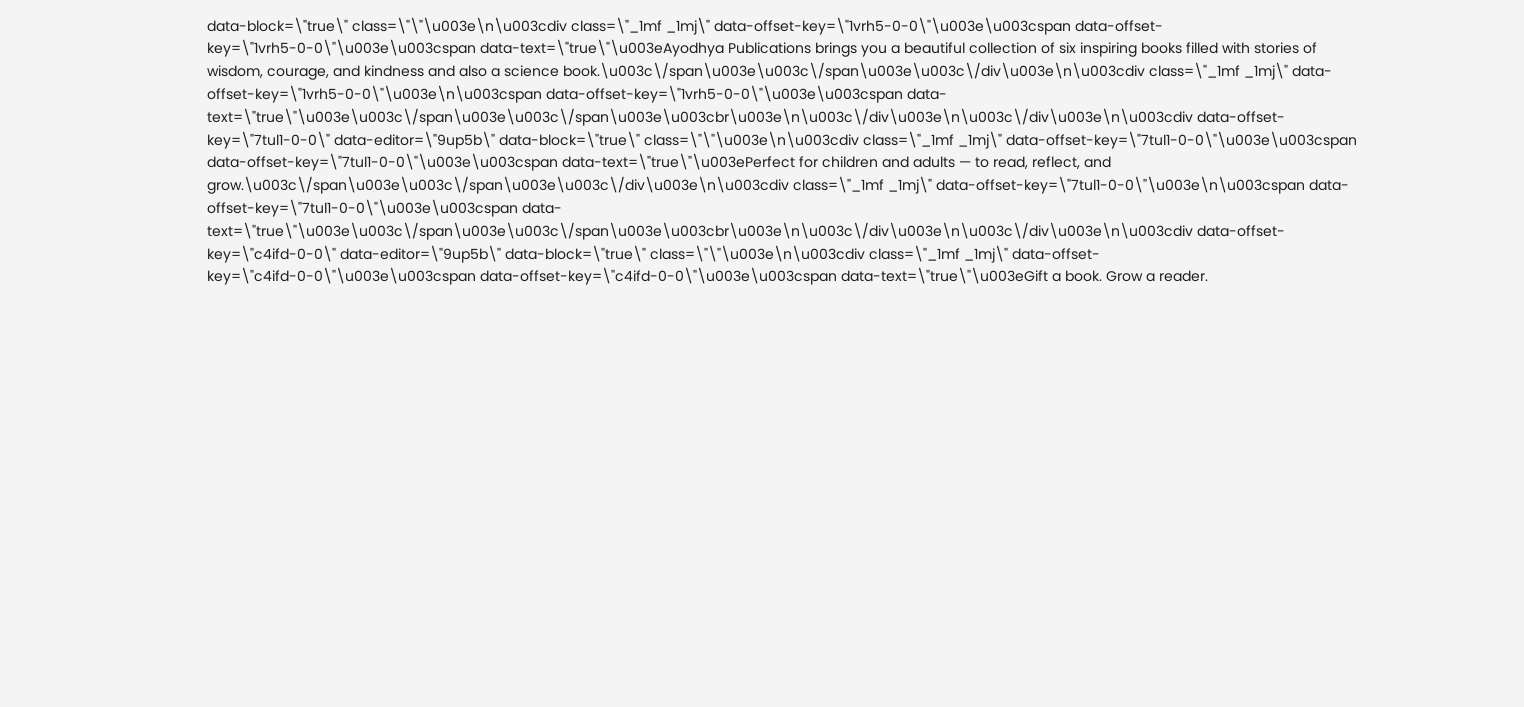data-block=\"true\" class=\"\"\u003e\n\u003cdiv class=\"_1mf _1mj\" data-offset-key=\"1vrh5-0-0\"\u003e\u003cspan data-offset-key=\"1vrh5-0-0\"\u003e\u003cspan data-text=\"true\"\u003eAyodhya Publications brings you a beautiful collection of six inspiring books filled with stories of wisdom, courage, and kindness and also a science book.\u003c\/span\u003e\u003c\/span\u003e\u003c\/div\u003e\n\u003cdiv class=\"_1mf _1mj\" data-offset-key=\"1vrh5-0-0\"\u003e\n\u003cspan data-offset-key=\"1vrh5-0-0\"\u003e\u003cspan data-text=\"true\"\u003e\u003c\/span\u003e\u003c\/span\u003e\u003cbr\u003e\n\u003c\/div\u003e\n\u003c\/div\u003e\n\u003cdiv data-offset-key=\"7tul1-0-0\" data-editor=\"9up5b\" data-block=\"true\" class=\"\"\u003e\n\u003cdiv class=\"_1mf _1mj\" data-offset-key=\"7tul1-0-0\"\u003e\u003cspan data-offset-key=\"7tul1-0-0\"\u003e\u003cspan data-text=\"true\"\u003ePerfect for children and adults — to read, reflect, and grow.\u003c\/span\u003e\u003c\/span\u003e\u003c\/div\u003e\n\u003cdiv class=\"_1mf _1mj\" data-offset-key=\"7tul1-0-0\"\u003e\n\u003cspan data-offset-key=\"7tul1-0-0\"\u003e\u003cspan data-text=\"true\"\u003e\u003c\/span\u003e\u003c\/span\u003e\u003cbr\u003e\n\u003c\/div\u003e\n\u003c\/div\u003e\n\u003cdiv data-offset-key=\"c4ifd-0-0\" data-editor=\"9up5b\" data-block=\"true\" class=\"\"\u003e\n\u003cdiv class=\"_1mf _1mj\" data-offset-key=\"c4ifd-0-0\"\u003e\u003cspan data-offset-key=\"c4ifd-0-0\"\u003e\u003cspan data-text=\"true\"\u003eGift a book. Grow a reader.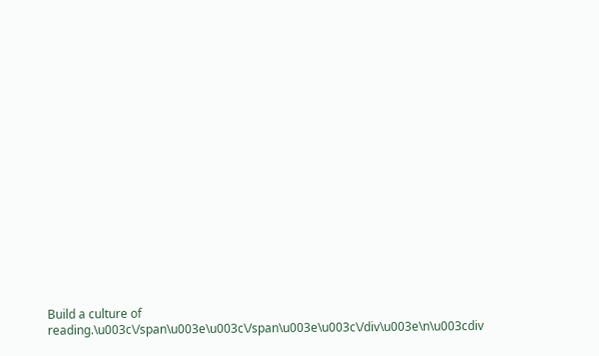Build a culture of reading.\u003c\/span\u003e\u003c\/span\u003e\u003c\/div\u003e\n\u003cdiv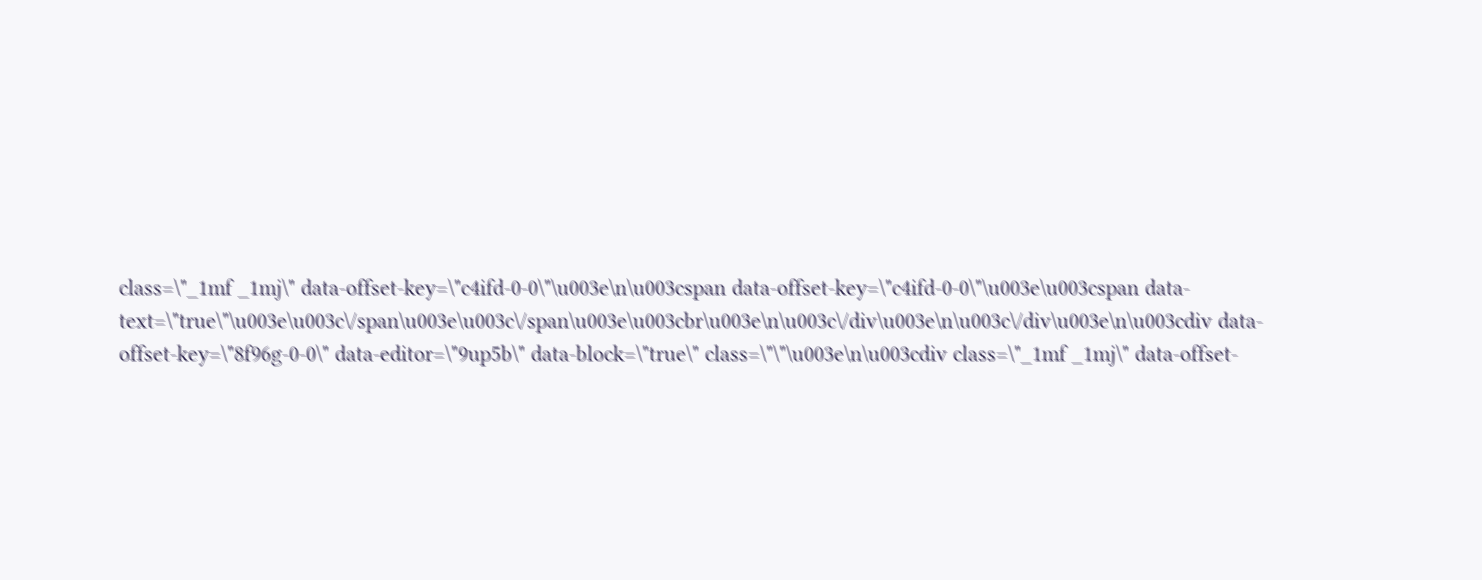class=\"_1mf _1mj\" data-offset-key=\"c4ifd-0-0\"\u003e\n\u003cspan data-offset-key=\"c4ifd-0-0\"\u003e\u003cspan data-text=\"true\"\u003e\u003c\/span\u003e\u003c\/span\u003e\u003cbr\u003e\n\u003c\/div\u003e\n\u003c\/div\u003e\n\u003cdiv data-offset-key=\"8f96g-0-0\" data-editor=\"9up5b\" data-block=\"true\" class=\"\"\u003e\n\u003cdiv class=\"_1mf _1mj\" data-offset-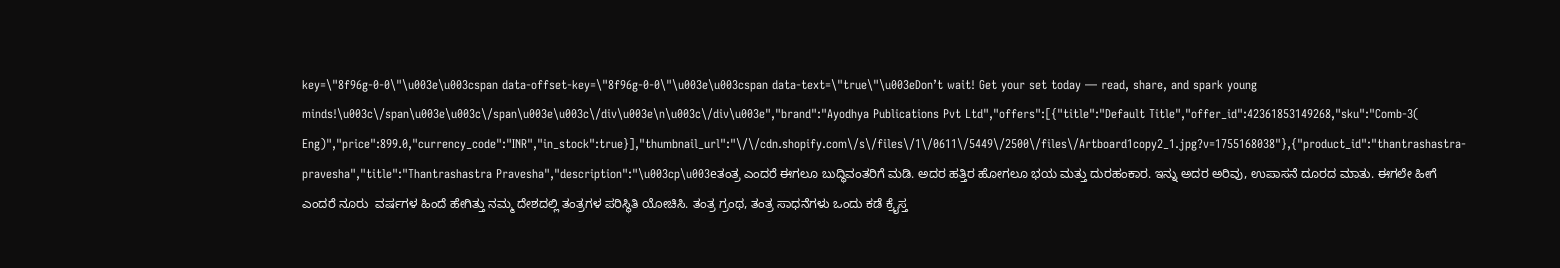key=\"8f96g-0-0\"\u003e\u003cspan data-offset-key=\"8f96g-0-0\"\u003e\u003cspan data-text=\"true\"\u003eDon’t wait! Get your set today — read, share, and spark young minds!\u003c\/span\u003e\u003c\/span\u003e\u003c\/div\u003e\n\u003c\/div\u003e","brand":"Ayodhya Publications Pvt Ltd","offers":[{"title":"Default Title","offer_id":42361853149268,"sku":"Comb-3( Eng)","price":899.0,"currency_code":"INR","in_stock":true}],"thumbnail_url":"\/\/cdn.shopify.com\/s\/files\/1\/0611\/5449\/2500\/files\/Artboard1copy2_1.jpg?v=1755168038"},{"product_id":"thantrashastra-pravesha","title":"Thantrashastra Pravesha","description":"\u003cp\u003eತಂತ್ರ ಎಂದರೆ ಈಗಲೂ ಬುದ್ಧಿವಂತರಿಗೆ ಮಡಿ. ಅದರ ಹತ್ತಿರ ಹೋಗಲೂ ಭಯ ಮತ್ತು ದುರಹಂಕಾರ. ಇನ್ನು ಅದರ ಅರಿವು, ಉಪಾಸನೆ ದೂರದ ಮಾತು. ಈಗಲೇ ಹೀಗೆ ಎಂದರೆ ನೂರು  ವರ್ಷಗಳ ಹಿಂದೆ ಹೇಗಿತ್ತು ನಮ್ಮ ದೇಶದಲ್ಲಿ ತಂತ್ರಗಳ ಪರಿಸ್ಥಿತಿ ಯೋಚಿಸಿ. ತಂತ್ರ ಗ್ರಂಥ, ತಂತ್ರ ಸಾಧನೆಗಳು ಒಂದು ಕಡೆ ಕ್ರೈಸ್ತ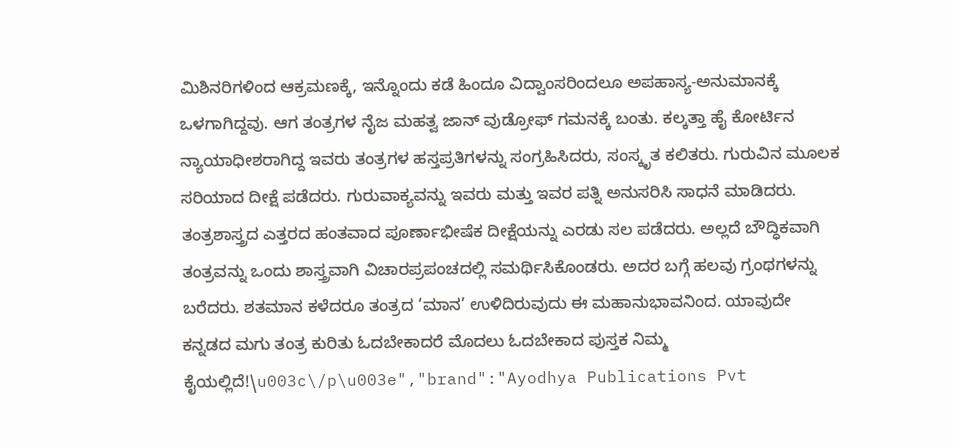ಮಿಶಿನರಿಗಳಿಂದ ಆಕ್ರಮಣಕ್ಕೆ, ಇನ್ನೊಂದು ಕಡೆ ಹಿಂದೂ ವಿದ್ವಾಂಸರಿಂದಲೂ ಅಪಹಾಸ್ಯ-ಅನುಮಾನಕ್ಕೆ ಒಳಗಾಗಿದ್ದವು. ಆಗ ತಂತ್ರಗಳ ನೈಜ ಮಹತ್ವ ಜಾನ್ ವುಡ್ರೋಫ್ ಗಮನಕ್ಕೆ ಬಂತು. ಕಲ್ಕತ್ತಾ ಹೈ ಕೋರ್ಟಿನ ನ್ಯಾಯಾಧೀಶರಾಗಿದ್ದ ಇವರು ತಂತ್ರಗಳ ಹಸ್ತಪ್ರತಿಗಳನ್ನು ಸಂಗ್ರಹಿಸಿದರು, ಸಂಸ್ಕೃತ ಕಲಿತರು. ಗುರುವಿನ ಮೂಲಕ ಸರಿಯಾದ ದೀಕ್ಷೆ ಪಡೆದರು. ಗುರುವಾಕ್ಯವನ್ನು ಇವರು ಮತ್ತು ಇವರ ಪತ್ನಿ ಅನುಸರಿಸಿ ಸಾಧನೆ ಮಾಡಿದರು. ತಂತ್ರಶಾಸ್ತ್ರದ ಎತ್ತರದ ಹಂತವಾದ ಪೂರ್ಣಾಭೀಷೆಕ ದೀಕ್ಷೆಯನ್ನು ಎರಡು ಸಲ ಪಡೆದರು. ಅಲ್ಲದೆ ಬೌದ್ಧಿಕವಾಗಿ ತಂತ್ರವನ್ನು ಒಂದು ಶಾಸ್ತ್ರವಾಗಿ ವಿಚಾರಪ್ರಪಂಚದಲ್ಲಿ ಸಮರ್ಥಿಸಿಕೊಂಡರು. ಅದರ ಬಗ್ಗೆ ಹಲವು ಗ್ರಂಥಗಳನ್ನು ಬರೆದರು. ಶತಮಾನ ಕಳೆದರೂ ತಂತ್ರದ ‘ಮಾನ’ ಉಳಿದಿರುವುದು ಈ ಮಹಾನುಭಾವನಿಂದ. ಯಾವುದೇ ಕನ್ನಡದ ಮಗು ತಂತ್ರ ಕುರಿತು ಓದಬೇಕಾದರೆ ಮೊದಲು ಓದಬೇಕಾದ ಪುಸ್ತಕ ನಿಮ್ಮ ಕೈಯಲ್ಲಿದೆ!\u003c\/p\u003e","brand":"Ayodhya Publications Pvt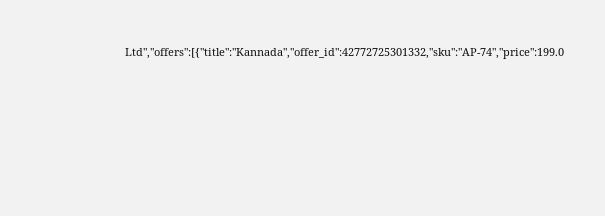Ltd","offers":[{"title":"Kannada","offer_id":42772725301332,"sku":"AP-74","price":199.0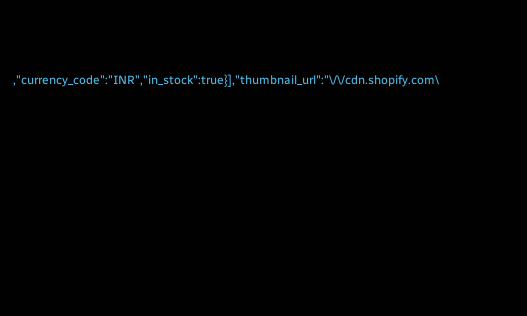,"currency_code":"INR","in_stock":true}],"thumbnail_url":"\/\/cdn.shopify.com\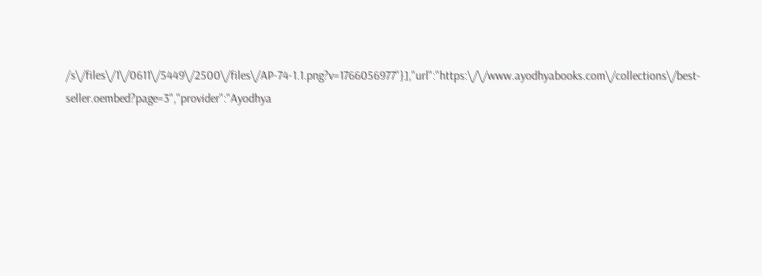/s\/files\/1\/0611\/5449\/2500\/files\/AP-74-1.1.png?v=1766056977"}],"url":"https:\/\/www.ayodhyabooks.com\/collections\/best-seller.oembed?page=3","provider":"Ayodhya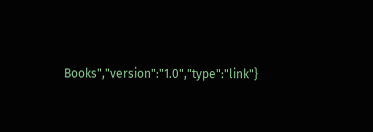Books","version":"1.0","type":"link"}